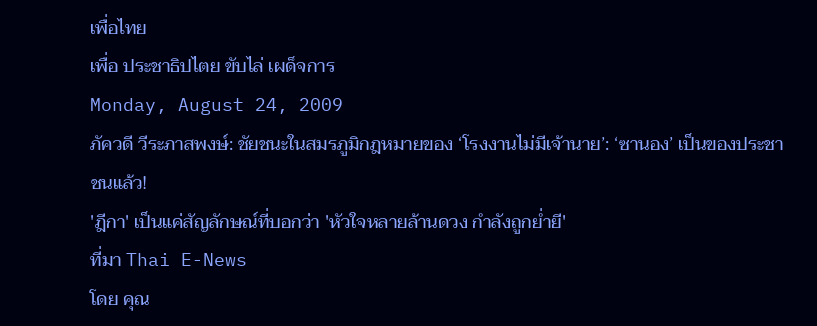เพื่อไทย
เพื่อ ประชาธิปไตย ขับไล่ เผด็จการ
Monday, August 24, 2009
ภัควดี วีระภาสพงษ์: ชัยชนะในสมรภูมิกฎหมายของ ‘โรงงานไม่มีเจ้านาย’: ‘ซานอง’ เป็นของประชาชนแล้ว!
'ฎีกา' เป็นแค่สัญลักษณ์ที่บอกว่า 'หัวใจหลายล้านดวง กำลังถูกย่ำยี'
ที่มา Thai E-News
โดย คุณ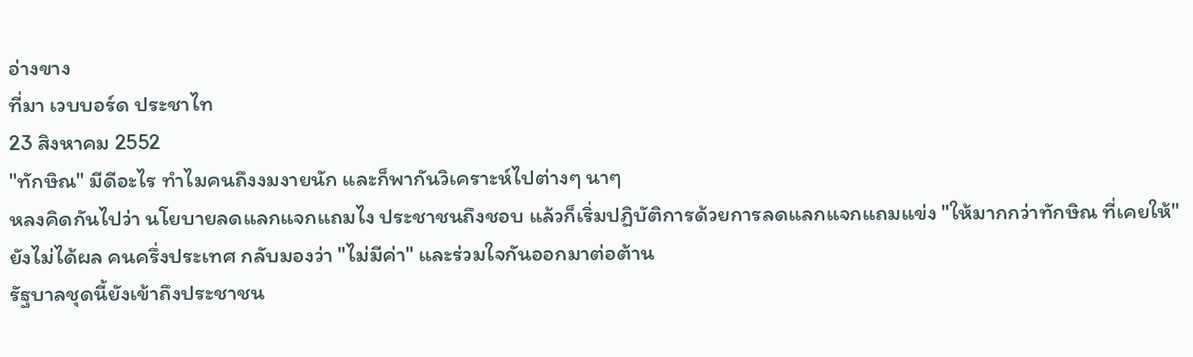อ่างขาง
ที่มา เวบบอร์ด ประชาไท
23 สิงหาคม 2552
"ทักษิณ" มีดีอะไร ทำไมคนถึงงมงายนัก และก็พากันวิเคราะห์ไปต่างๆ นาๆ
หลงคิดกันไปว่า นโยบายลดแลกแจกแถมไง ประชาชนถึงชอบ แล้วก็เริ่มปฏิบัติการด้วยการลดแลกแจกแถมแข่ง "ให้มากกว่าทักษิณ ที่เคยให้"
ยังไม่ได้ผล คนครึ่งประเทศ กลับมองว่า "ไม่มีค่า" และร่วมใจกันออกมาต่อต้าน
รัฐบาลชุดนี้ยังเข้าถึงประชาชน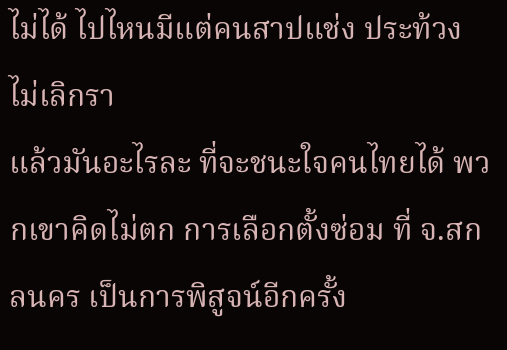ไม่ได้ ไปไหนมีแต่คนสาปแช่ง ประท้วง ไม่เลิกรา
แล้วมันอะไรละ ที่จะชนะใจคนไทยได้ พวกเขาคิดไม่ตก การเลือกตั้งซ่อม ที่ จ.สกลนคร เป็นการพิสูจน์อีกครั้ง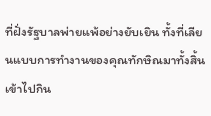ที่ฝั่งรัฐบาลพ่ายแพ้อย่างยับเยิน ทั้งที่เลียนแบบการทำงานของคุณทักษิณมาทั้งสิ้น เข้าไปกิน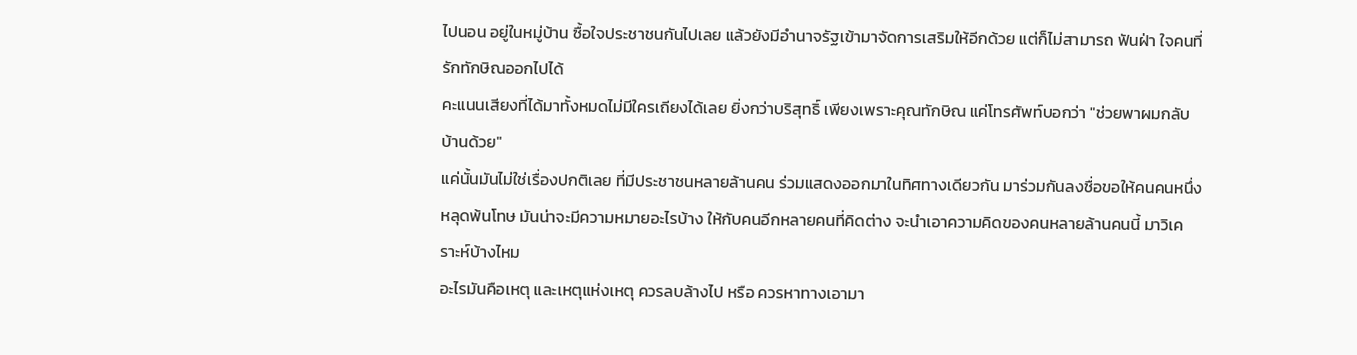ไปนอน อยู่ในหมู่บ้าน ซื้อใจประชาชนกันไปเลย แล้วยังมีอำนาจรัฐเข้ามาจัดการเสริมให้อีกด้วย แต่ก็ไม่สามารถ ฟันฝ่า ใจคนที่รักทักษิณออกไปได้
คะแนนเสียงที่ได้มาทั้งหมดไม่มีใครเถียงได้เลย ยิ่งกว่าบริสุทธิ์ เพียงเพราะคุณทักษิณ แค่โทรศัพท์บอกว่า "ช่วยพาผมกลับบ้านด้วย"
แค่นั้นมันไม่ใช่เรื่องปกติเลย ที่มีประชาชนหลายล้านคน ร่วมแสดงออกมาในทิศทางเดียวกัน มาร่วมกันลงชื่อขอให้คนคนหนึ่ง หลุดพ้นโทษ มันน่าจะมีความหมายอะไรบ้าง ให้กับคนอีกหลายคนที่คิดต่าง จะนำเอาความคิดของคนหลายล้านคนนี้ มาวิเคราะห์บ้างไหม
อะไรมันคือเหตุ และเหตุแห่งเหตุ ควรลบล้างไป หรือ ควรหาทางเอามา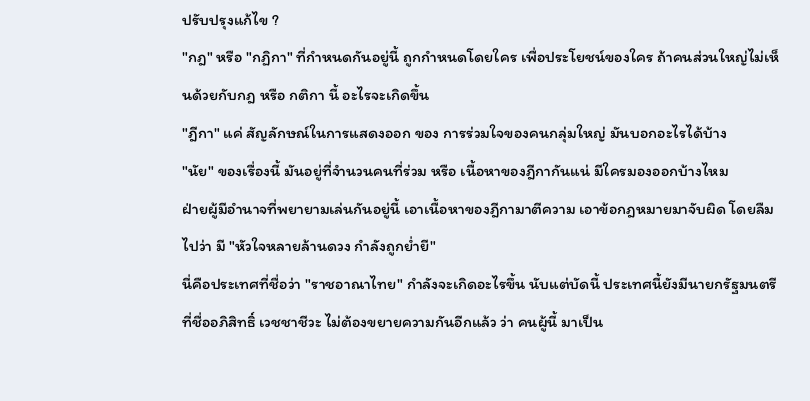ปรับปรุงแก้ไข ?
"กฎ" หรือ "กฏิกา" ที่กำหนดกันอยู่นี้ ถูกกำหนดโดยใคร เพื่อประโยชน์ของใคร ถ้าคนส่วนใหญ่ไม่เห็นด้วยกับกฎ หรือ กติกา นี้ อะไรจะเกิดขึ้น
"ฎีกา" แค่ สัญลักษณ์ในการแสดงออก ของ การร่วมใจของคนกลุ่มใหญ่ มันบอกอะไรได้บ้าง
"นัย" ของเรื่องนี้ มันอยู่ที่จำนวนคนที่ร่วม หรือ เนื้อหาของฎีกากันแน่ มีใครมองออกบ้างไหม
ฝ่ายผู้มีอำนาจที่พยายามเล่นกันอยู่นี้ เอาเนื้อหาของฎีกามาตีความ เอาข้อกฎหมายมาจับผิด โดยลืมไปว่า มี "หัวใจหลายล้านดวง กำลังถูกย่ำยี"
นี่คือประเทศที่ชื่อว่า "ราชอาณาไทย" กำลังจะเกิดอะไรขึ้น นับแต่บัดนี้ ประเทศนี้ยังมีนายกรัฐมนตรีที่ชื่ออภิสิทธิ์ เวชชาชีวะ ไม่ต้องขยายความกันอีกแล้ว ว่า คนผู้นี้ มาเป็น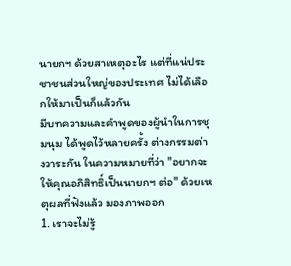นายกฯ ด้วยสาเหตุอะไร แต่ที่แน่ประชาชนส่วนใหญ่ของประเทศ ไม่ได้เลือกให้มาเป็นก็แล้วกัน
มีบทความและคำพูดของผู้นำในการชุมนุม ได้พูดไว้หลายครั้ง ต่างกรรมต่างวาระกัน ในความหมายที่ว่า "อยากจะให้คุณอภิสิทธิ์เป็นนายกฯ ต่อ" ด้วยเหตุผลที่ฟังแล้ว มองภาพออก
1. เราจะไม่รู้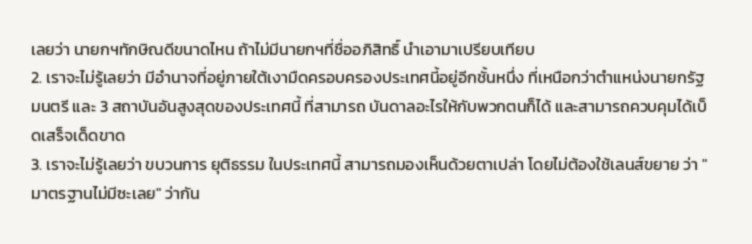เลยว่า นายกฯทักษิณดีขนาดไหน ถ้าไม่มีนายกฯที่ชื่ออภิสิทธิ์ นำเอามาเปรียบเทียบ
2. เราจะไม่รู้เลยว่า มีอำนาจที่อยู่ภายใต้เงามืดครอบครองประเทศนี้อยู่อีกชั้นหนึ่ง ที่เหนือกว่าตำแหน่งนายกรัฐมนตรี และ 3 สถาบันอันสูงสุดของประเทศนี้ ที่สามารถ บันดาลอะไรให้กับพวกตนก็ได้ และสามารถควบคุมได้เบ็ดเสร็จเด็ดขาด
3. เราจะไม่รู้เลยว่า ขบวนการ ยุติธรรม ในประเทศนี้ สามารถมองเห็นด้วยตาเปล่า โดยไม่ต้องใช้เลนส์ขยาย ว่า "มาตรฐานไม่มีซะเลย" ว่ากัน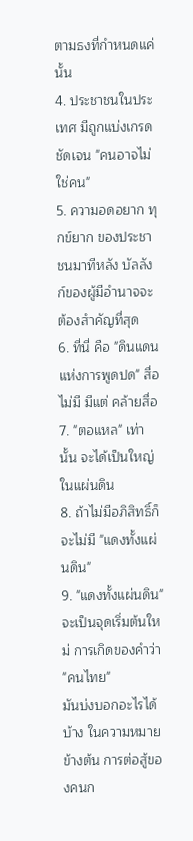ตามธงที่กำหนดแค่นั้น
4. ประชาชนในประเทศ มีถูกแบ่งเกรดชัดเจน "คนอาจไม่ใช่คน"
5. ความอดอยาก ทุกข์ยาก ของประชาชนมาทีหลัง บัลลังก์ของผู้มีอำนาจจะต้องสำคัญที่สุด
6. ที่นี่ คือ "ดินแดนแห่งการพูดปด" สื่อไม่มี มีแต่ คล้ายสื่อ
7. "ตอแหล" เท่านั้น จะได้เป็นใหญ่ในแผ่นดิน
8. ถ้าไม่มีอภิสิทธิ์ก็จะไม่มี "แดงทั้งแผ่นดิน"
9. "แดงทั้งแผ่นดิน" จะเป็นจุดเริ่มต้นใหม่ การเกิดของคำว่า "คนไทย"
มันบ่งบอกอะไรได้บ้าง ในความหมายข้างต้น การต่อสู้ของคนก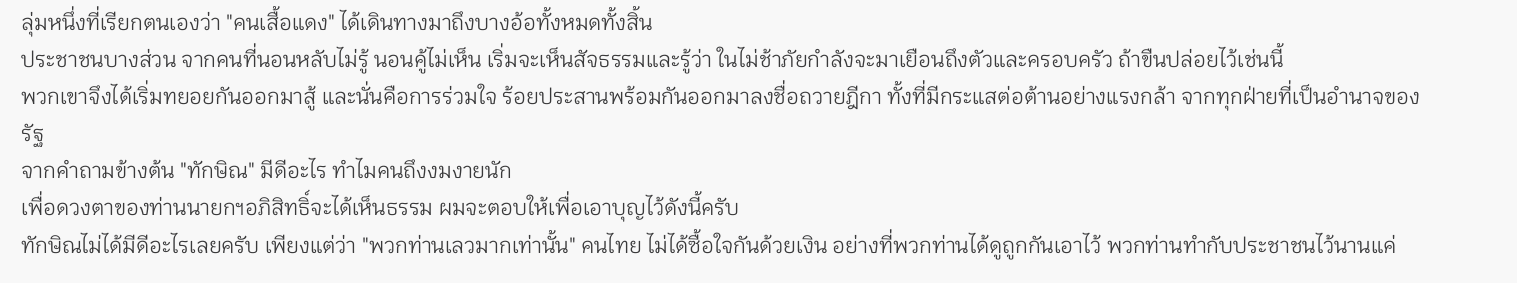ลุ่มหนึ่งที่เรียกตนเองว่า "คนเสื้อแดง" ได้เดินทางมาถึงบางอ้อทั้งหมดทั้งสิ้น
ประชาชนบางส่วน จากคนที่นอนหลับไม่รู้ นอนคู้ไม่เห็น เริ่มจะเห็นสัจธรรมและรู้ว่า ในไม่ช้าภัยกำลังจะมาเยือนถึงตัวและครอบครัว ถ้าขืนปล่อยไว้เช่นนี้
พวกเขาจึงได้เริ่มทยอยกันออกมาสู้ และนั่นคือการร่วมใจ ร้อยประสานพร้อมกันออกมาลงชื่อถวายฎีกา ทั้งที่มีกระแสต่อต้านอย่างแรงกล้า จากทุกฝ่ายที่เป็นอำนาจของรัฐ
จากคำถามข้างต้น "ทักษิณ" มีดีอะไร ทำไมคนถึงงมงายนัก
เพื่อดวงตาของท่านนายกฯอภิสิทธิ์จะได้เห็นธรรม ผมจะตอบให้เพื่อเอาบุญไว้ดังนี้ครับ
ทักษิณไม่ได้มีดีอะไรเลยครับ เพียงแต่ว่า "พวกท่านเลวมากเท่านั้น" คนไทย ไม่ได้ซื้อใจกันด้วยเงิน อย่างที่พวกท่านได้ดูถูกกันเอาไว้ พวกท่านทำกับประชาชนไว้นานแค่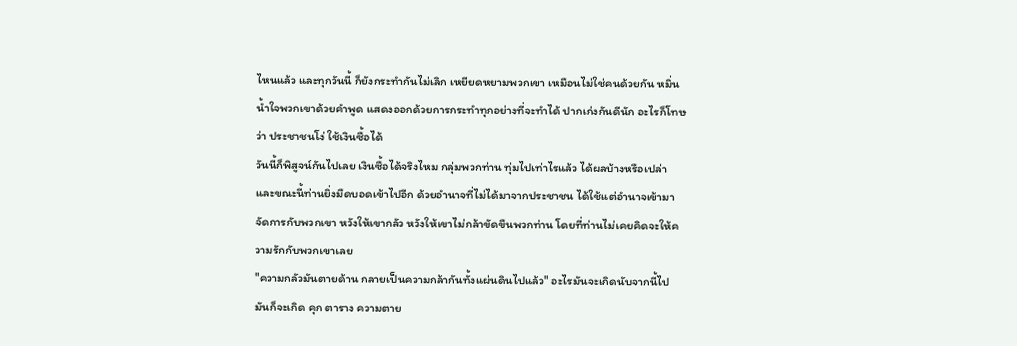ไหนแล้ว และทุกวันนี้ ก็ยังกระทำกันไม่เลิก เหยียดหยามพวกเขา เหมือนไม่ใช่คนด้วยกัน หมิ่นน้ำใจพวกเขาด้วยคำพูด แสดงออกด้วยการกระทำทุกอย่างที่จะทำได้ ปากเก่งกันดีนัก อะไรก็โทษว่า ประชาชนโง่ ใช้เงินซื้อได้
วันนี้ก็พิสูจน์กันไปเลย เงินซื้อได้จริงไหม กลุ่มพวกท่าน ทุ่มไปเท่าไรแล้ว ได้ผลบ้างหรือเปล่า และขณะนี้ท่านยิ่งมืดบอดเข้าไปอีก ด้วยอำนาจที่ไม่ได้มาจากประชาชน ได้ใช้แต่อำนาจเข้ามาจัดการกับพวกเขา หวังให้เขากลัว หวังให้เขาไม่กล้าขัดขืนพวกท่าน โดยที่ท่านไม่เคยคิดจะให้ความรักกับพวกเขาเลย
"ความกลัวมันตายด้าน กลายเป็นความกล้ากันทั้งแผ่นดินไปแล้ว" อะไรมันจะเกิดนับจากนี้ไป มันก็จะเกิด คุก ตาราง ความตาย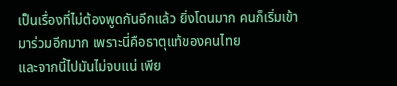เป็นเรื่องที่ไม่ต้องพูดกันอีกแล้ว ยิ่งโดนมาก คนก็เริ่มเข้ามาร่วมอีกมาก เพราะนี่คือธาตุแท้ของคนไทย
และจากนี้ไปมันไม่จบแน่ เพีย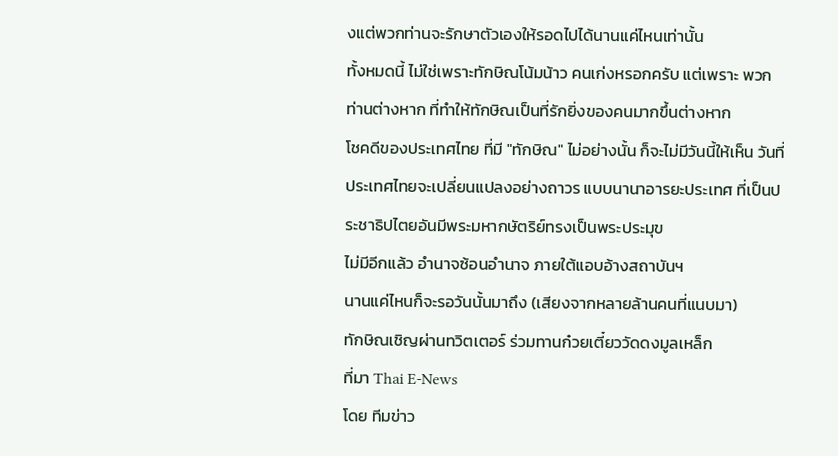งแต่พวกท่านจะรักษาตัวเองให้รอดไปได้นานแค่ไหนเท่านั้น
ทั้งหมดนี้ ไม่ใช่เพราะทักษิณโน้มน้าว คนเก่งหรอกครับ แต่เพราะ พวกท่านต่างหาก ที่ทำให้ทักษิณเป็นที่รักยิ่งของคนมากขึ้นต่างหาก
โชคดีของประเทศไทย ที่มี "ทักษิณ" ไม่อย่างนั้น ก็จะไม่มีวันนี้ให้เห็น วันที่ประเทศไทยจะเปลี่ยนแปลงอย่างถาวร แบบนานาอารยะประเทศ ที่เป็นประชาธิปไตยอันมีพระมหากษัตริย์ทรงเป็นพระประมุข
ไม่มีอีกแล้ว อำนาจซ้อนอำนาจ ภายใต้แอบอ้างสถาบันฯ
นานแค่ไหนก็จะรอวันนั้นมาถึง (เสียงจากหลายล้านคนที่แนบมา)
ทักษิณเชิญผ่านทวิตเตอร์ ร่วมทานก๋วยเตี๋ยววัดดงมูลเหล็ก
ที่มา Thai E-News
โดย ทีมข่าว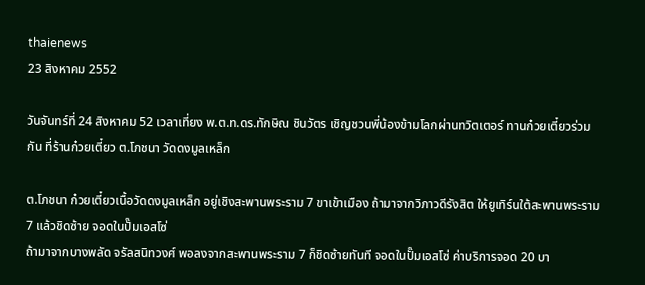thaienews
23 สิงหาคม 2552

วันจันทร์ที่ 24 สิงหาคม 52 เวลาเที่ยง พ.ต.ท.ดร.ทักษิณ ชินวัตร เชิญชวนพี่น้องข้ามโลกผ่านทวิตเตอร์ ทานก๋วยเตี๋ยวร่วมกัน ที่ร้านก๋วยเตี๋ยว ต.โภชนา วัดดงมูลเหล็ก

ต.โภชนา ก๋วยเตี๋ยวเนื้อวัดดงมูลเหล็ก อยู่เชิงสะพานพระราม 7 ขาเข้าเมือง ถ้ามาจากวิภาวดีรังสิต ให้ยูเทิร์นใต้สะพานพระราม 7 แล้วชิดซ้าย จอดในปั๊มเอสโซ่
ถ้ามาจากบางพลัด จรัลสนิทวงศ์ พอลงจากสะพานพระราม 7 ก็ชิดซ้ายทันที จอดในปั๊มเอสโซ่ ค่าบริการจอด 20 บา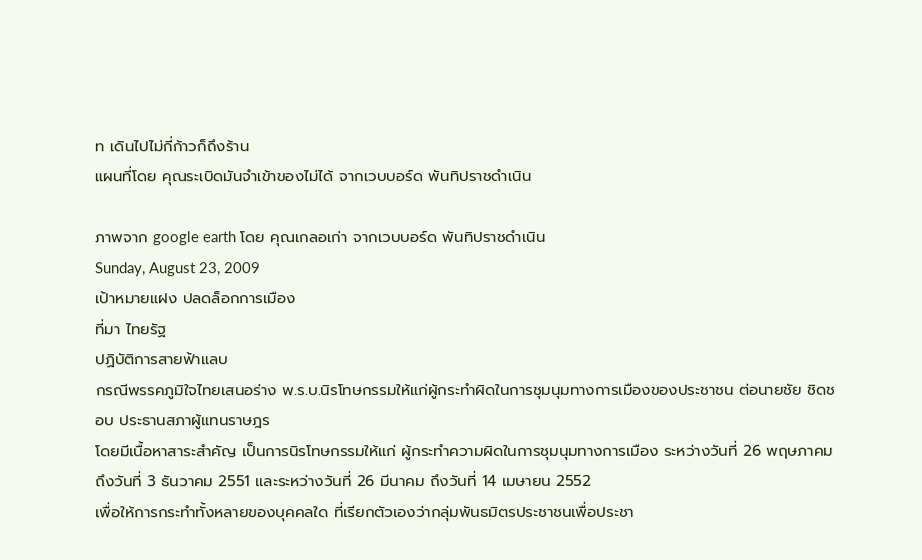ท เดินไปไม่กี่ก้าวก็ถึงร้าน
แผนที่โดย คุณระเบิดมันจำเข้าของไม่ได้ จากเวบบอร์ด พันทิปราชดำเนิน

ภาพจาก google earth โดย คุณเกลอเก่า จากเวบบอร์ด พันทิปราชดำเนิน
Sunday, August 23, 2009
เป้าหมายแฝง ปลดล็อกการเมือง
ที่มา ไทยรัฐ
ปฏิบัติการสายฟ้าแลบ
กรณีพรรคภูมิใจไทยเสนอร่าง พ.ร.บ.นิรโทษกรรมให้แก่ผู้กระทำผิดในการชุมนุมทางการเมืองของประชาชน ต่อนายชัย ชิดชอบ ประธานสภาผู้แทนราษฎร
โดยมีเนื้อหาสาระสำคัญ เป็นการนิรโทษกรรมให้แก่ ผู้กระทำความผิดในการชุมนุมทางการเมือง ระหว่างวันที่ 26 พฤษภาคม ถึงวันที่ 3 ธันวาคม 2551 และระหว่างวันที่ 26 มีนาคม ถึงวันที่ 14 เมษายน 2552
เพื่อให้การกระทำทั้งหลายของบุคคลใด ที่เรียกตัวเองว่ากลุ่มพันธมิตรประชาชนเพื่อประชา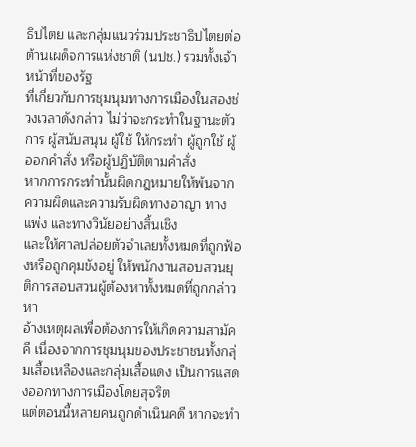ธิปไตย และกลุ่มแนวร่วมประชาธิปไตยต่อต้านเผด็จการแห่งชาติ (นปช.) รวมทั้งเจ้าหน้าที่ของรัฐ
ที่เกี่ยวกับการชุมนุมทางการเมืองในสองช่วงเวลาดังกล่าว ไม่ว่าจะกระทำในฐานะตัวการ ผู้สนับสนุน ผู้ใช้ ให้กระทำ ผู้ถูกใช้ ผู้ออกคำสั่ง หรือผู้ปฏิบัติตามคำสั่ง
หากการกระทำนั้นผิดกฎหมายให้พ้นจากความผิดและความรับผิดทางอาญา ทางแพ่ง และทางวินัยอย่างสิ้นเชิง
และให้ศาลปล่อยตัวจำเลยทั้งหมดที่ถูกฟ้องหรือถูกคุมขังอยู่ ให้พนักงานสอบสวนยุติการสอบสวนผู้ต้องหาทั้งหมดที่ถูกกล่าวหา
อ้างเหตุผลเพื่อต้องการให้เกิดความสามัคคี เนื่องจากการชุมนุมของประชาชนทั้งกลุ่มเสื้อเหลืองและกลุ่มเสื้อแดง เป็นการแสดงออกทางการเมืองโดยสุจริต
แต่ตอนนี้หลายคนถูกดำเนินคดี หากจะทำ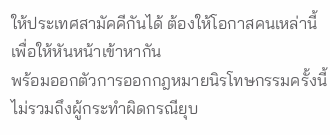ให้ประเทศสามัคคีกันได้ ต้องให้โอกาสคนเหล่านี้ เพื่อให้หันหน้าเข้าหากัน
พร้อมออกตัวการออกกฎหมายนิรโทษกรรมครั้งนี้ไม่รวมถึงผู้กระทำผิดกรณียุบ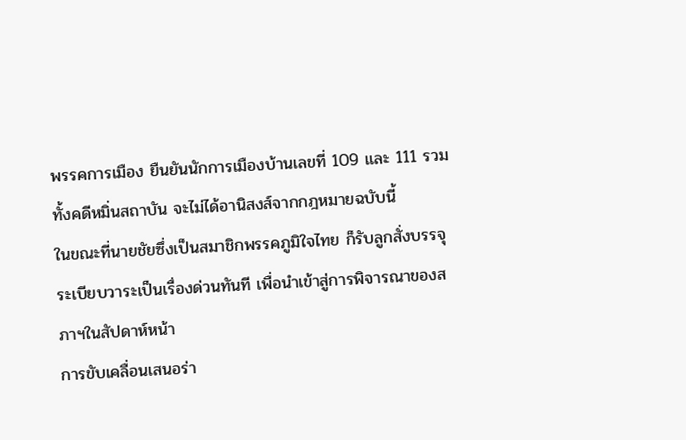พรรคการเมือง ยืนยันนักการเมืองบ้านเลขที่ 109 และ 111 รวมทั้งคดีหมิ่นสถาบัน จะไม่ได้อานิสงส์จากกฎหมายฉบับนี้
ในขณะที่นายชัยซึ่งเป็นสมาชิกพรรคภูมิใจไทย ก็รับลูกสั่งบรรจุระเบียบวาระเป็นเรื่องด่วนทันที เพื่อนำเข้าสู่การพิจารณาของสภาฯในสัปดาห์หน้า
การขับเคลื่อนเสนอร่า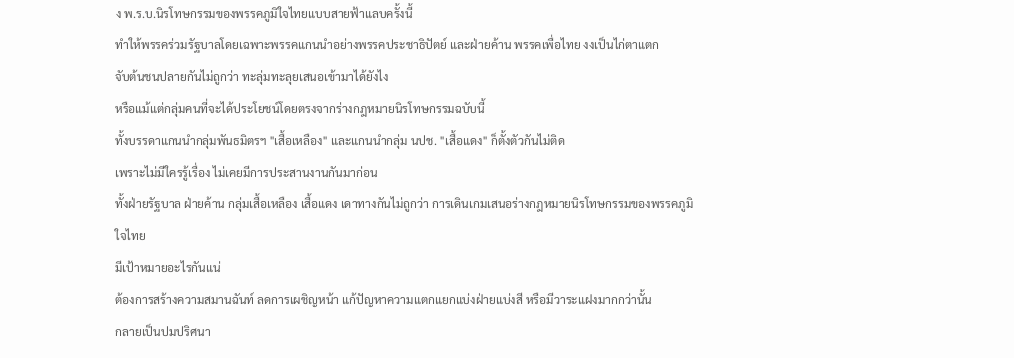ง พ.ร.บ.นิรโทษกรรมของพรรคภูมิใจไทยแบบสายฟ้าแลบครั้งนี้
ทำให้พรรคร่วมรัฐบาลโดยเฉพาะพรรคแกนนำอย่างพรรคประชาธิปัตย์ และฝ่ายค้าน พรรคเพื่อไทย งงเป็นไก่ตาแตก
จับต้นชนปลายกันไม่ถูกว่า ทะลุ่มทะลุยเสนอเข้ามาได้ยังไง
หรือแม้แต่กลุ่มคนที่จะได้ประโยชน์โดยตรงจากร่างกฎหมายนิรโทษกรรมฉบับนี้
ทั้งบรรดาแกนนำกลุ่มพันธมิตรฯ "เสื้อเหลือง" และแกนนำกลุ่ม นปช. "เสื้อแดง" ก็ตั้งตัวกันไม่ติด
เพราะไม่มีใครรู้เรื่อง ไม่เคยมีการประสานงานกันมาก่อน
ทั้งฝ่ายรัฐบาล ฝ่ายค้าน กลุ่มเสื้อเหลือง เสื้อแดง เดาทางกันไม่ถูกว่า การเดินเกมเสนอร่างกฎหมายนิรโทษกรรมของพรรคภูมิใจไทย
มีเป้าหมายอะไรกันแน่
ต้องการสร้างความสมานฉันท์ ลดการเผชิญหน้า แก้ปัญหาความแตกแยกแบ่งฝ่ายแบ่งสี หรือมีวาระแฝงมากกว่านั้น
กลายเป็นปมปริศนา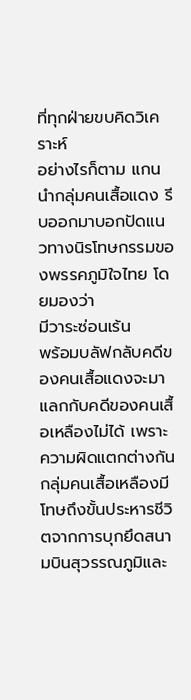ที่ทุกฝ่ายขบคิดวิเคราะห์
อย่างไรก็ตาม แกนนำกลุ่มคนเสื้อแดง รีบออกมาบอกปัดแนวทางนิรโทษกรรมของพรรคภูมิใจไทย โดยมองว่า
มีวาระซ่อนเร้น
พร้อมบลัฟกลับคดีของคนเสื้อแดงจะมาแลกกับคดีของคนเสื้อเหลืองไม่ได้ เพราะความผิดแตกต่างกัน
กลุ่มคนเสื้อเหลืองมีโทษถึงขั้นประหารชีวิตจากการบุกยึดสนามบินสุวรรณภูมิและ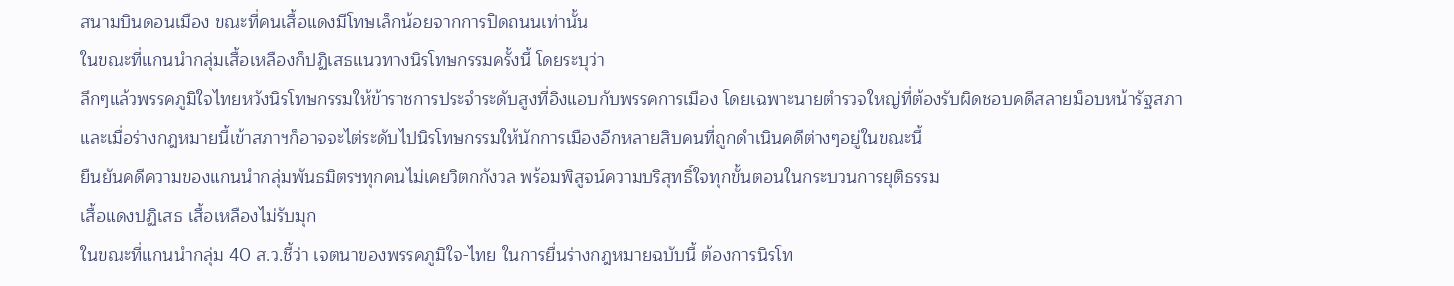สนามบินดอนเมือง ขณะที่คนเสื้อแดงมีโทษเล็กน้อยจากการปิดถนนเท่านั้น
ในขณะที่แกนนำกลุ่มเสื้อเหลืองก็ปฏิเสธแนวทางนิรโทษกรรมครั้งนี้ โดยระบุว่า
ลึกๆแล้วพรรคภูมิใจไทยหวังนิรโทษกรรมให้ข้าราชการประจำระดับสูงที่อิงแอบกับพรรคการเมือง โดยเฉพาะนายตำรวจใหญ่ที่ต้องรับผิดชอบคดีสลายม็อบหน้ารัฐสภา
และเมื่อร่างกฎหมายนี้เข้าสภาฯก็อาจจะไต่ระดับไปนิรโทษกรรมให้นักการเมืองอีกหลายสิบคนที่ถูกดำเนินคดีต่างๆอยู่ในขณะนี้
ยืนยันคดีความของแกนนำกลุ่มพันธมิตรฯทุกคนไม่เคยวิตกกังวล พร้อมพิสูจน์ความบริสุทธิ์ใจทุกขั้นตอนในกระบวนการยุติธรรม
เสื้อแดงปฏิเสธ เสื้อเหลืองไม่รับมุก
ในขณะที่แกนนำกลุ่ม 40 ส.ว.ชี้ว่า เจตนาของพรรคภูมิใจ-ไทย ในการยื่นร่างกฎหมายฉบับนี้ ต้องการนิรโท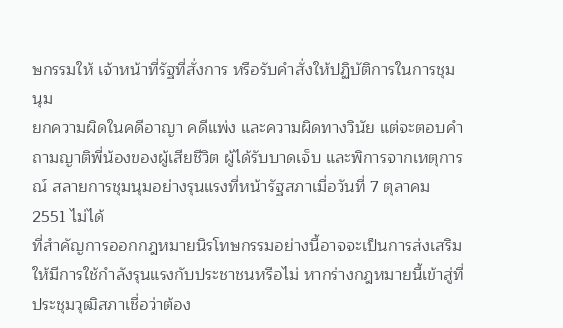ษกรรมให้ เจ้าหน้าที่รัฐที่สั่งการ หรือรับคำสั่งให้ปฏิบัติการในการชุมนุม
ยกความผิดในคดีอาญา คดีแพ่ง และความผิดทางวินัย แต่จะตอบคำถามญาติพี่น้องของผู้เสียชีวิต ผู้ได้รับบาดเจ็บ และพิการจากเหตุการณ์ สลายการชุมนุมอย่างรุนแรงที่หน้ารัฐสภาเมื่อวันที่ 7 ตุลาคม 2551 ไม่ได้
ที่สำคัญการออกกฎหมายนิรโทษกรรมอย่างนี้อาจจะเป็นการส่งเสริมให้มีการใช้กำลังรุนแรงกับประชาชนหรือไม่ หากร่างกฎหมายนี้เข้าสู่ที่ประชุมวุฒิสภาเชื่อว่าต้อง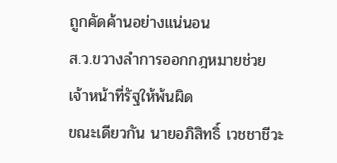ถูกคัดค้านอย่างแน่นอน
ส.ว.ขวางลำการออกกฎหมายช่วยเจ้าหน้าที่รัฐให้พ้นผิด
ขณะเดียวกัน นายอภิสิทธิ์ เวชชาชีวะ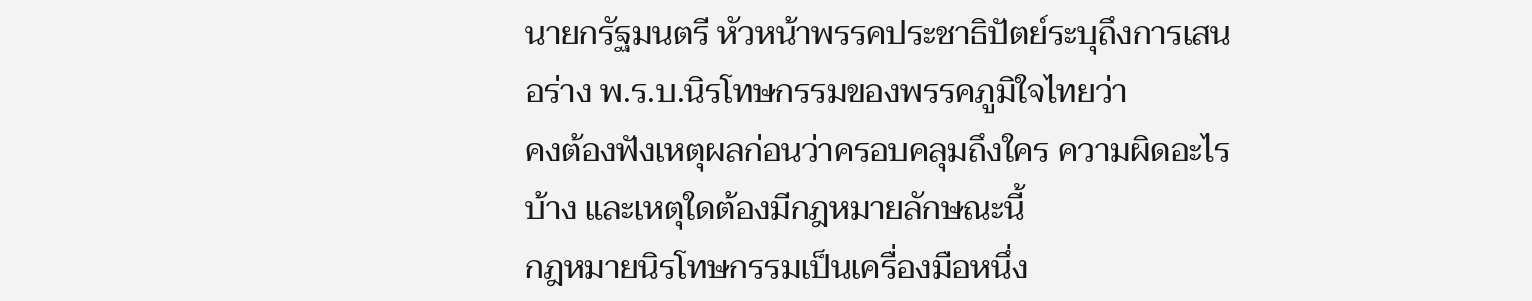นายกรัฐมนตรี หัวหน้าพรรคประชาธิปัตย์ระบุถึงการเสนอร่าง พ.ร.บ.นิรโทษกรรมของพรรคภูมิใจไทยว่า
คงต้องฟังเหตุผลก่อนว่าครอบคลุมถึงใคร ความผิดอะไรบ้าง และเหตุใดต้องมีกฎหมายลักษณะนี้
กฎหมายนิรโทษกรรมเป็นเครื่องมือหนึ่ง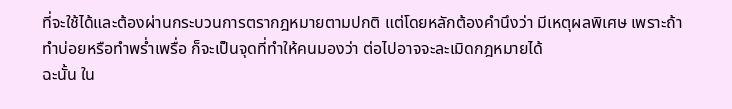ที่จะใช้ได้และต้องผ่านกระบวนการตรากฎหมายตามปกติ แต่โดยหลักต้องคำนึงว่า มีเหตุผลพิเศษ เพราะถ้าทำบ่อยหรือทำพร่ำเพรื่อ ก็จะเป็นจุดที่ทำให้คนมองว่า ต่อไปอาจจะละเมิดกฎหมายได้
ฉะนั้น ใน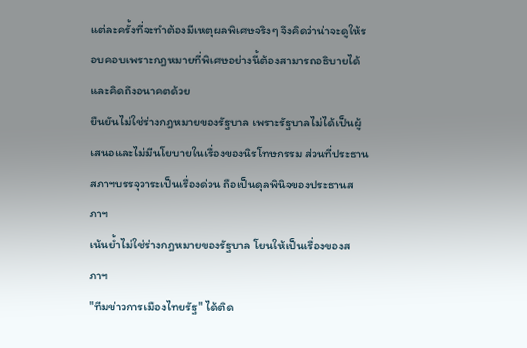แต่ละครั้งที่จะทำต้องมีเหตุผลพิเศษจริงๆ จึงคิดว่าน่าจะดูให้รอบคอบเพราะกฎหมายที่พิเศษอย่างนี้ต้องสามารถอธิบายได้ และคิดถึงอนาคตด้วย
ยืนยันไม่ใช่ร่างกฎหมายของรัฐบาล เพราะรัฐบาลไม่ได้เป็นผู้เสนอและไม่มีนโยบายในเรื่องของนิรโทษกรรม ส่วนที่ประธานสภาฯบรรจุวาระเป็นเรื่องด่วน ถือเป็นดุลพินิจของประธานสภาฯ
เน้นย้ำไม่ใช่ร่างกฎหมายของรัฐบาล โยนให้เป็นเรื่องของสภาฯ
"ทีมข่าวการเมืองไทยรัฐ" ได้ติด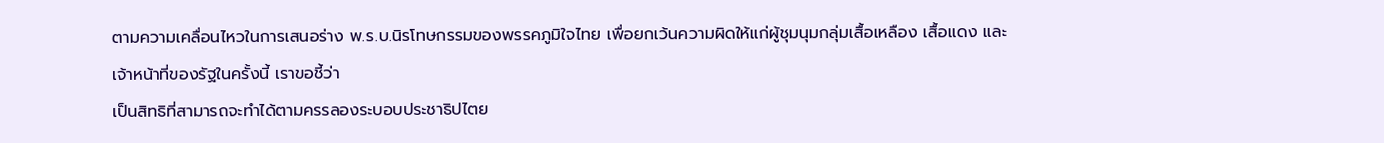ตามความเคลื่อนไหวในการเสนอร่าง พ.ร.บ.นิรโทษกรรมของพรรคภูมิใจไทย เพื่อยกเว้นความผิดให้แก่ผู้ชุมนุมกลุ่มเสื้อเหลือง เสื้อแดง และเจ้าหน้าที่ของรัฐในครั้งนี้ เราขอชี้ว่า
เป็นสิทธิที่สามารถจะทำได้ตามครรลองระบอบประชาธิปไตย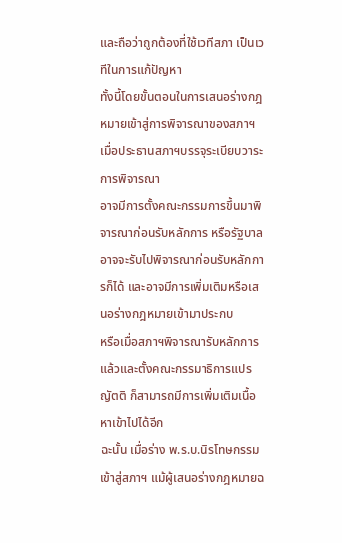และถือว่าถูกต้องที่ใช้เวทีสภา เป็นเวทีในการแก้ปัญหา
ทั้งนี้โดยขั้นตอนในการเสนอร่างกฎหมายเข้าสู่การพิจารณาของสภาฯ เมื่อประธานสภาฯบรรจุระเบียบวาระการพิจารณา
อาจมีการตั้งคณะกรรมการขึ้นมาพิจารณาก่อนรับหลักการ หรือรัฐบาลอาจจะรับไปพิจารณาก่อนรับหลักการก็ได้ และอาจมีการเพิ่มเติมหรือเสนอร่างกฎหมายเข้ามาประกบ
หรือเมื่อสภาฯพิจารณารับหลักการแล้วและตั้งคณะกรรมาธิการแปรญัตติ ก็สามารถมีการเพิ่มเติมเนื้อหาเข้าไปได้อีก
ฉะนั้น เมื่อร่าง พ.ร.บ.นิรโทษกรรมเข้าสู่สภาฯ แม้ผู้เสนอร่างกฎหมายฉ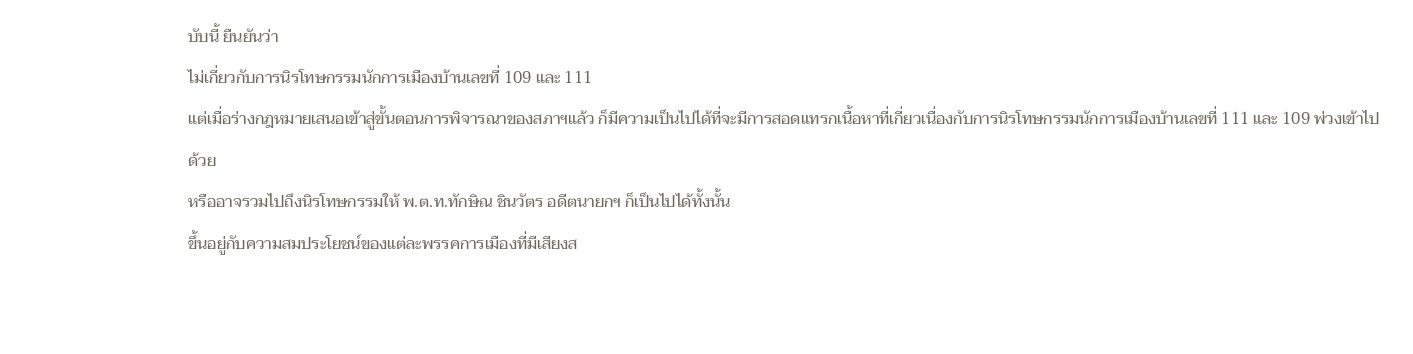บับนี้ ยืนยันว่า
ไม่เกี่ยวกับการนิรโทษกรรมนักการเมืองบ้านเลขที่ 109 และ 111
แต่เมื่อร่างกฎหมายเสนอเข้าสู่ขั้นตอนการพิจารณาของสภาฯแล้ว ก็มีความเป็นไปได้ที่จะมีการสอดแทรกเนื้อหาที่เกี่ยวเนื่องกับการนิรโทษกรรมนักการเมืองบ้านเลขที่ 111 และ 109 พ่วงเข้าไปด้วย
หรืออาจรวมไปถึงนิรโทษกรรมให้ พ.ต.ท.ทักษิณ ชินวัตร อดีตนายกฯ ก็เป็นไปได้ทั้งนั้น
ขึ้นอยู่กับความสมประโยชน์ของแต่ละพรรคการเมืองที่มีเสียงส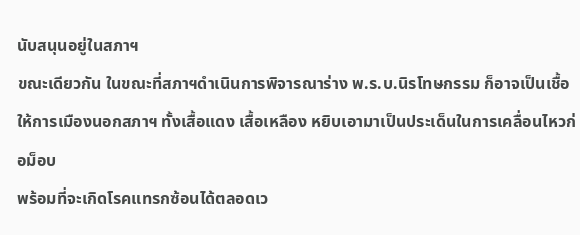นับสนุนอยู่ในสภาฯ
ขณะเดียวกัน ในขณะที่สภาฯดำเนินการพิจารณาร่าง พ.ร.บ.นิรโทษกรรม ก็อาจเป็นเชื้อให้การเมืองนอกสภาฯ ทั้งเสื้อแดง เสื้อเหลือง หยิบเอามาเป็นประเด็นในการเคลื่อนไหวก่อม็อบ
พร้อมที่จะเกิดโรคแทรกซ้อนได้ตลอดเว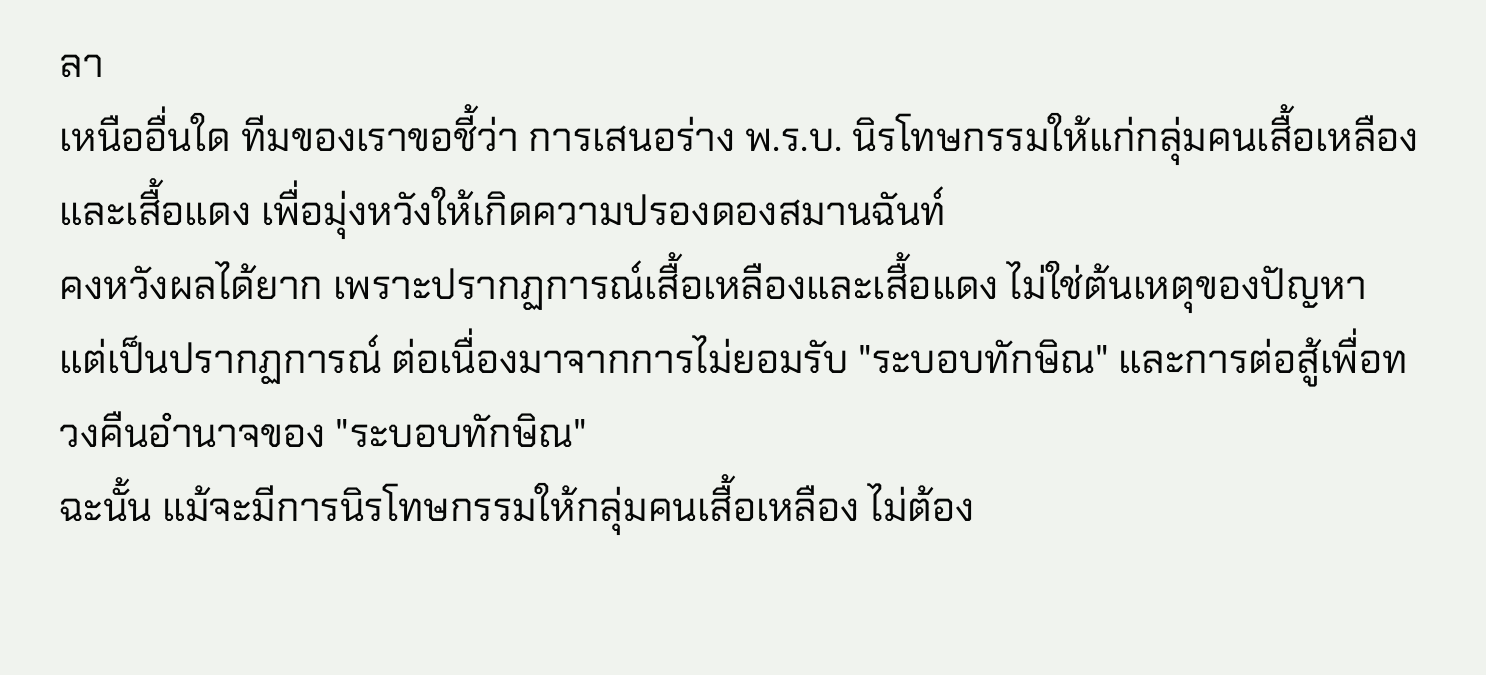ลา
เหนืออื่นใด ทีมของเราขอชี้ว่า การเสนอร่าง พ.ร.บ. นิรโทษกรรมให้แก่กลุ่มคนเสื้อเหลืองและเสื้อแดง เพื่อมุ่งหวังให้เกิดความปรองดองสมานฉันท์
คงหวังผลได้ยาก เพราะปรากฏการณ์เสื้อเหลืองและเสื้อแดง ไม่ใช่ต้นเหตุของปัญหา
แต่เป็นปรากฏการณ์ ต่อเนื่องมาจากการไม่ยอมรับ "ระบอบทักษิณ" และการต่อสู้เพื่อทวงคืนอำนาจของ "ระบอบทักษิณ"
ฉะนั้น แม้จะมีการนิรโทษกรรมให้กลุ่มคนเสื้อเหลือง ไม่ต้อง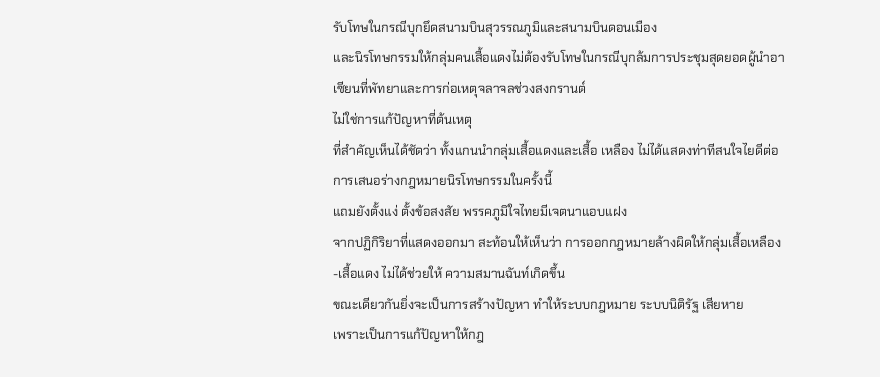รับโทษในกรณีบุกยึดสนามบินสุวรรณภูมิและสนามบินดอนเมือง
และนิรโทษกรรมให้กลุ่มคนเสื้อแดงไม่ต้องรับโทษในกรณีบุกล้มการประชุมสุดยอดผู้นำอาเซียนที่พัทยาและการก่อเหตุจลาจลช่วงสงกรานต์
ไม่ใช่การแก้ปัญหาที่ต้นเหตุ
ที่สำคัญเห็นได้ชัดว่า ทั้งแกนนำกลุ่มเสื้อแดงและเสื้อ เหลือง ไม่ได้แสดงท่าทีสนใจไยดีต่อการเสนอร่างกฎหมายนิรโทษกรรมในครั้งนี้
แถมยังตั้งแง่ ตั้งข้อสงสัย พรรคภูมิใจไทยมีเจตนาแอบแฝง
จากปฏิกิริยาที่แสดงออกมา สะท้อนให้เห็นว่า การออกกฎหมายล้างผิดให้กลุ่มเสื้อเหลือง-เสื้อแดง ไม่ได้ช่วยให้ ความสมานฉันท์เกิดขึ้น
ขณะเดียวกันยิ่งจะเป็นการสร้างปัญหา ทำให้ระบบกฎหมาย ระบบนิติรัฐ เสียหาย
เพราะเป็นการแก้ปัญหาให้กฎ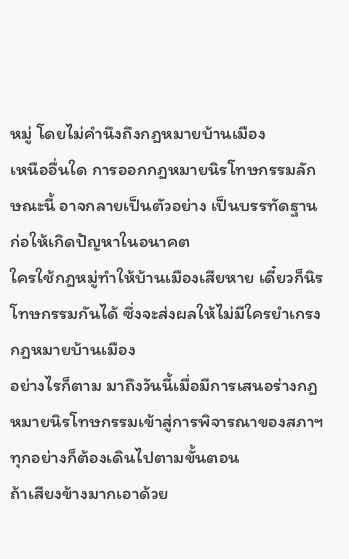หมู่ โดยไม่คำนึงถึงกฎหมายบ้านเมือง
เหนืออื่นใด การออกกฎหมายนิรโทษกรรมลักษณะนี้ อาจกลายเป็นตัวอย่าง เป็นบรรทัดฐานก่อให้เกิดปัญหาในอนาคต
ใครใช้กฎหมู่ทำให้บ้านเมืองเสียหาย เดี๋ยวก็นิรโทษกรรมกันได้ ซึ่งจะส่งผลให้ไม่มีใครยำเกรงกฎหมายบ้านเมือง
อย่างไรก็ตาม มาถึงวันนี้เมื่อมีการเสนอร่างกฎหมายนิรโทษกรรมเข้าสู่การพิจารณาของสภาฯ ทุกอย่างก็ต้องเดินไปตามขั้นตอน
ถ้าเสียงข้างมากเอาด้วย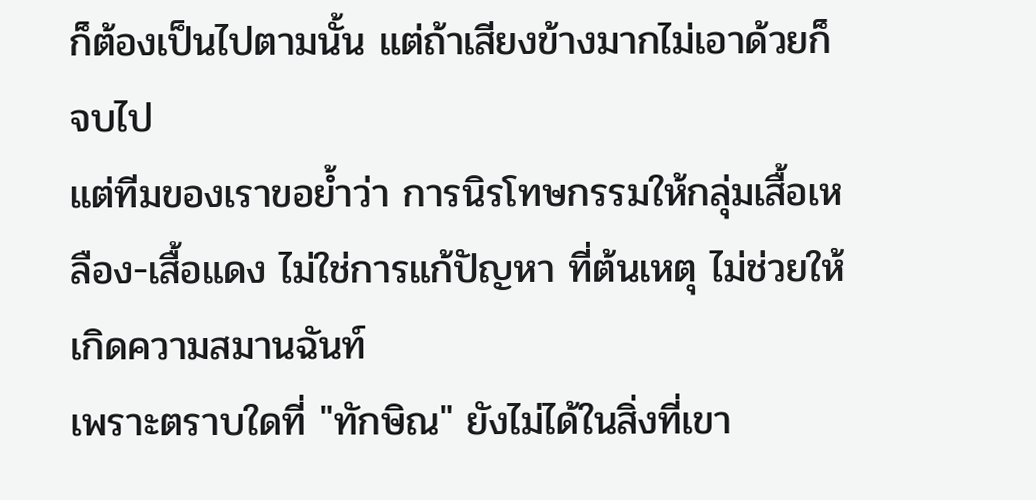ก็ต้องเป็นไปตามนั้น แต่ถ้าเสียงข้างมากไม่เอาด้วยก็จบไป
แต่ทีมของเราขอย้ำว่า การนิรโทษกรรมให้กลุ่มเสื้อเหลือง-เสื้อแดง ไม่ใช่การแก้ปัญหา ที่ต้นเหตุ ไม่ช่วยให้เกิดความสมานฉันท์
เพราะตราบใดที่ "ทักษิณ" ยังไม่ได้ในสิ่งที่เขา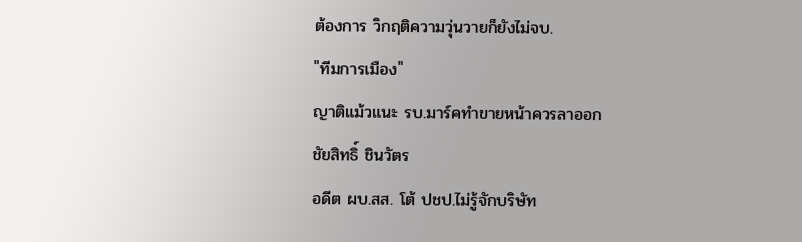ต้องการ วิกฤติความวุ่นวายก็ยังไม่จบ.
"ทีมการเมือง"
ญาติแม้วแนะ รบ.มาร์คทำขายหน้าควรลาออก
ชัยสิทธิ์ ชินวัตร
อดีต ผบ.สส. โต้ ปชป.ไม่รู้จักบริษัท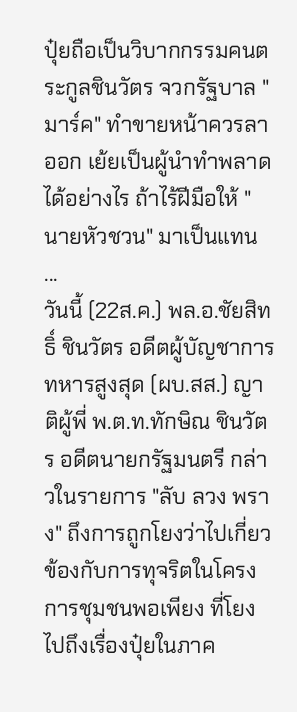ปุ๋ยถือเป็นวิบากกรรมคนตระกูลชินวัตร จวกรัฐบาล "มาร์ค" ทำขายหน้าควรลาออก เย้ยเป็นผู้นำทำพลาดได้อย่างไร ถ้าไร้ฝีมือให้ "นายหัวชวน" มาเป็นแทน ...
วันนี้ (22ส.ค.) พล.อ.ชัยสิทธิ์ ชินวัตร อดีตผู้บัญชาการทหารสูงสุด (ผบ.สส.) ญาติผู้พี่ พ.ต.ท.ทักษิณ ชินวัตร อดีตนายกรัฐมนตรี กล่าวในรายการ "ลับ ลวง พราง" ถึงการถูกโยงว่าไปเกี่ยวข้องกับการทุจริตในโครงการชุมชนพอเพียง ที่โยงไปถึงเรื่องปุ๋ยในภาค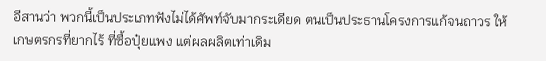อีสานว่า พวกนี้เป็นประเภทฟังไม่ได้ศัพท์จับมากระเดียด ตนเป็นประธานโครงการแก้จนถาวร ให้เกษตรกรที่ยากไร้ ที่ซื้อปุ๋ยแพง แต่ผลผลิตเท่าเดิม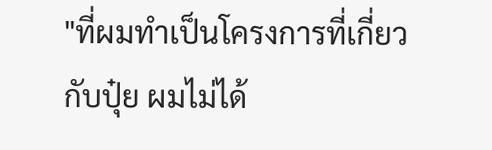"ที่ผมทำเป็นโครงการที่เกี่ยวกับปุ๋ย ผมไม่ได้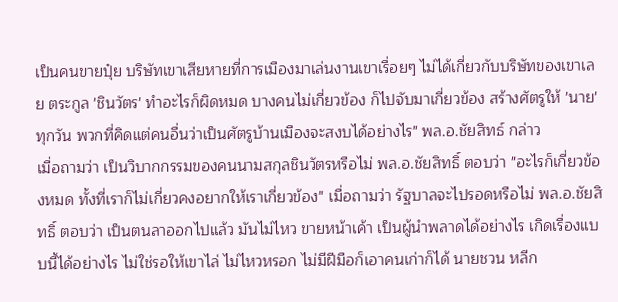เป็นคนขายปุ๋ย บริษัทเขาเสียหายที่การเมืองมาเล่นงานเขาเรื่อยๆ ไม่ได้เกี่ยวกับบริษัทของเขาเลย ตระกูล 'ชินวัตร' ทำอะไรก็ผิดหมด บางคนไม่เกี่ยวข้อง ก็ไปจับมาเกี่ยวข้อง สร้างศัตรูให้ 'นาย' ทุกวัน พวกที่คิดแต่คนอื่นว่าเป็นศัตรูบ้านเมืองจะสงบได้อย่างไร" พล.อ.ชัยสิทธ์ กล่าว
เมื่อถามว่า เป็นวิบากกรรมของคนนามสกุลชินวัตรหรือไม่ พล.อ.ชัยสิทธิ์ ตอบว่า "อะไรก็เกี่ยวข้องหมด ทั้งที่เราก็ไม่เกี่ยวคงอยากให้เราเกี่ยวข้อง" เมื่อถามว่า รัฐบาลจะไปรอดหรือไม่ พล.อ.ชัยสิทธิ์ ตอบว่า เป็นตนลาออกไปแล้ว มันไม่ไหว ขายหน้าเค้า เป็นผู้นำพลาดได้อย่างไร เกิดเรื่องแบบนี้ได้อย่างไร ไม่ใช่รอให้เขาไล่ ไม่ไหวหรอก ไม่มีฝีมือก็เอาคนเก่าก็ได้ นายชวน หลีก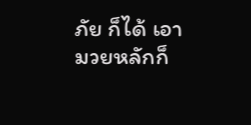ภัย ก็ได้ เอามวยหลักก็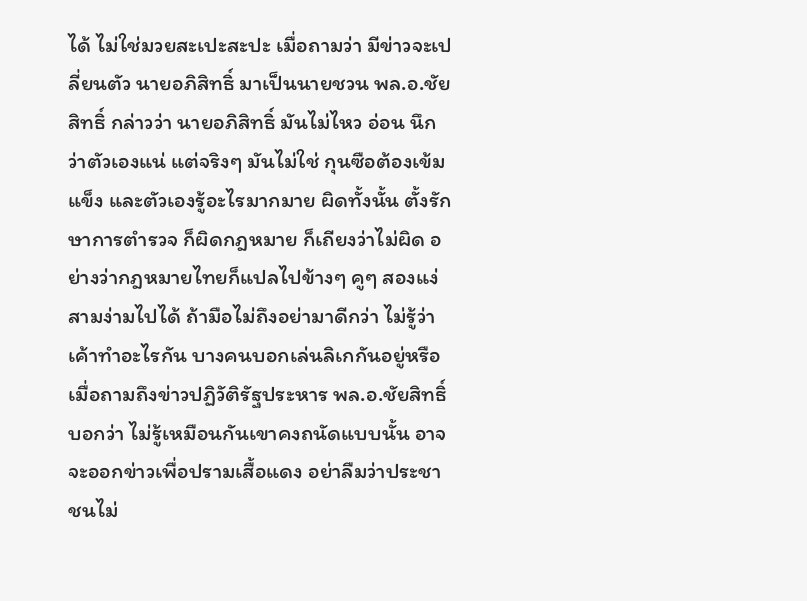ได้ ไม่ใช่มวยสะเปะสะปะ เมื่อถามว่า มีข่าวจะเปลี่ยนตัว นายอภิสิทธิ์ มาเป็นนายชวน พล.อ.ชัยสิทธิ์ กล่าวว่า นายอภิสิทธิ์ มันไม่ไหว อ่อน นึกว่าตัวเองแน่ แต่จริงๆ มันไม่ใช่ กุนซือต้องเข้มแข็ง และตัวเองรู้อะไรมากมาย ผิดทั้งนั้น ตั้งรักษาการตำรวจ ก็ผิดกฎหมาย ก็เถียงว่าไม่ผิด อย่างว่ากฎหมายไทยก็แปลไปข้างๆ คูๆ สองแง่สามง่ามไปได้ ถ้ามือไม่ถึงอย่ามาดีกว่า ไม่รู้ว่า เค้าทำอะไรกัน บางคนบอกเล่นลิเกกันอยู่หรือ
เมื่อถามถึงข่าวปฏิวัติรัฐประหาร พล.อ.ชัยสิทธิ์ บอกว่า ไม่รู้เหมือนกันเขาคงถนัดแบบนั้น อาจจะออกข่าวเพื่อปรามเสื้อแดง อย่าลืมว่าประชาชนไม่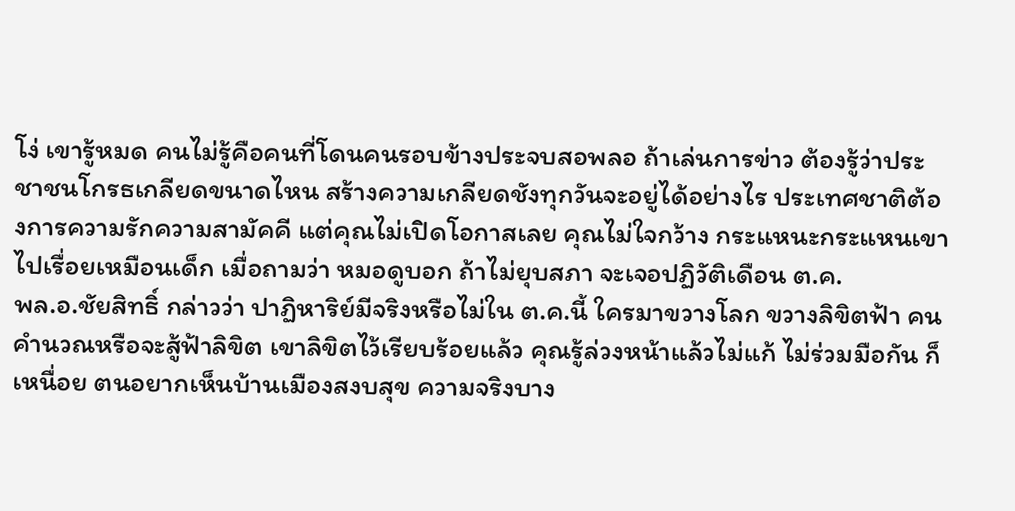โง่ เขารู้หมด คนไม่รู้คือคนที่โดนคนรอบข้างประจบสอพลอ ถ้าเล่นการข่าว ต้องรู้ว่าประชาชนโกรธเกลียดขนาดไหน สร้างความเกลียดชังทุกวันจะอยู่ได้อย่างไร ประเทศชาติต้องการความรักความสามัคคี แต่คุณไม่เปิดโอกาสเลย คุณไม่ใจกว้าง กระแหนะกระแหนเขาไปเรื่อยเหมือนเด็ก เมื่อถามว่า หมอดูบอก ถ้าไม่ยุบสภา จะเจอปฏิวัติเดือน ต.ค.
พล.อ.ชัยสิทธิ์ กล่าวว่า ปาฏิหาริย์มีจริงหรือไม่ใน ต.ค.นี้ ใครมาขวางโลก ขวางลิขิตฟ้า คนคำนวณหรือจะสู้ฟ้าลิขิต เขาลิขิตไว้เรียบร้อยแล้ว คุณรู้ล่วงหน้าแล้วไม่แก้ ไม่ร่วมมือกัน ก็เหนื่อย ตนอยากเห็นบ้านเมืองสงบสุข ความจริงบาง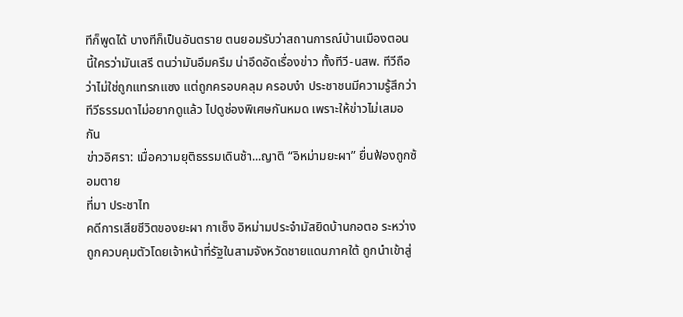ทีก็พูดได้ บางทีก็เป็นอันตราย ตนยอมรับว่าสถานการณ์บ้านเมืองตอนนี้ใครว่ามันเสรี ตนว่ามันอึมครึม น่าอึดอัดเรื่องข่าว ทั้งทีวี-นสพ. ทีวีถือว่าไม่ใช่ถูกแทรกแซง แต่ถูกครอบคลุม ครอบงำ ประชาชนมีความรู้สึกว่า ทีวีธรรมดาไม่อยากดูแล้ว ไปดูช่องพิเศษกันหมด เพราะให้ข่าวไม่เสมอกัน
ข่าวอิศรา: เมื่อความยุติธรรมเดินช้า...ญาติ “อิหม่ามยะผา” ยื่นฟ้องถูกซ้อมตาย
ที่มา ประชาไท
คดีการเสียชีวิตของยะผา กาเซ็ง อิหม่ามประจำมัสยิดบ้านกอตอ ระหว่างถูกควบคุมตัวโดยเจ้าหน้าที่รัฐในสามจังหวัดชายแดนภาคใต้ ถูกนำเข้าสู่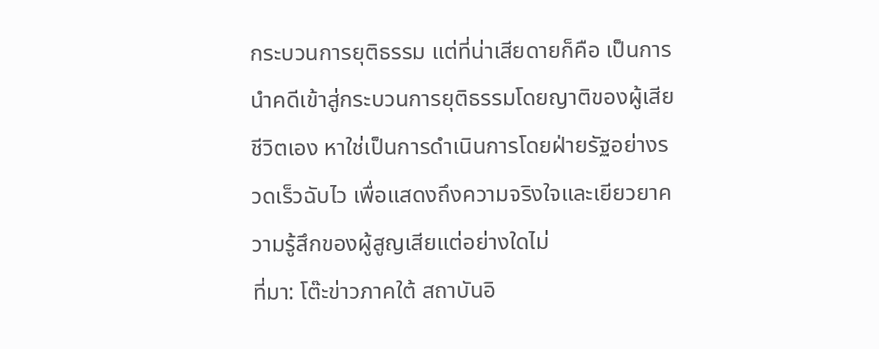กระบวนการยุติธรรม แต่ที่น่าเสียดายก็คือ เป็นการนำคดีเข้าสู่กระบวนการยุติธรรมโดยญาติของผู้เสียชีวิตเอง หาใช่เป็นการดำเนินการโดยฝ่ายรัฐอย่างรวดเร็วฉับไว เพื่อแสดงถึงความจริงใจและเยียวยาความรู้สึกของผู้สูญเสียแต่อย่างใดไม่
ที่มา: โต๊ะข่าวภาคใต้ สถาบันอิ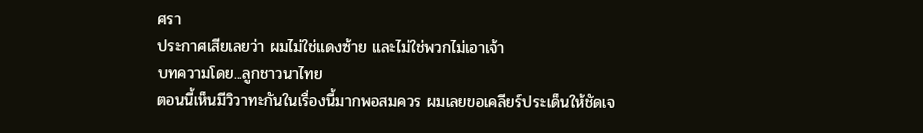ศรา
ประกาศเสียเลยว่า ผมไม่ใช่แดงซ้าย และไม่ใช่พวกไม่เอาเจ้า
บทความโดย...ลูกชาวนาไทย
ตอนนี้เห็นมีวิวาทะกันในเรื่องนี้มากพอสมควร ผมเลยขอเคลียร์ประเด็นให้ชัดเจ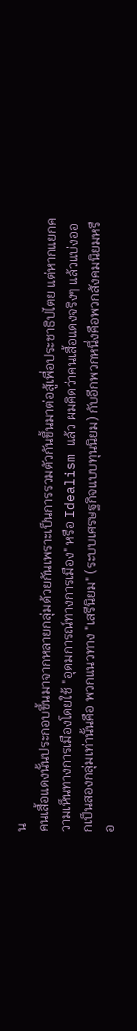น
คนเสื้อแดงนั้นประกอบขึ้นมาจากหลายกลุ่มด้วยกันเพราะเป็นการรวมตัวกันขึ้นมาต่อสู้เพื่อประชาธิปไตย แต่หากแยกความเห็นทางการเมืองโดยใช้ "อุดมการณ์ทางการเมือง" หรือ Idealism แล้ว ผมคิดว่าคนเสื้อแดงจริงๆ แล้วแบ่งออกเป็นสองกลุ่มเท่านั้นคือ พวกแนวทาง "เสรีนิยม" (ระบบเศรษฐกิจแบบทุนนิยม) กับอีกพวกหนึ่งคือพวกสังคมนิยมหรือ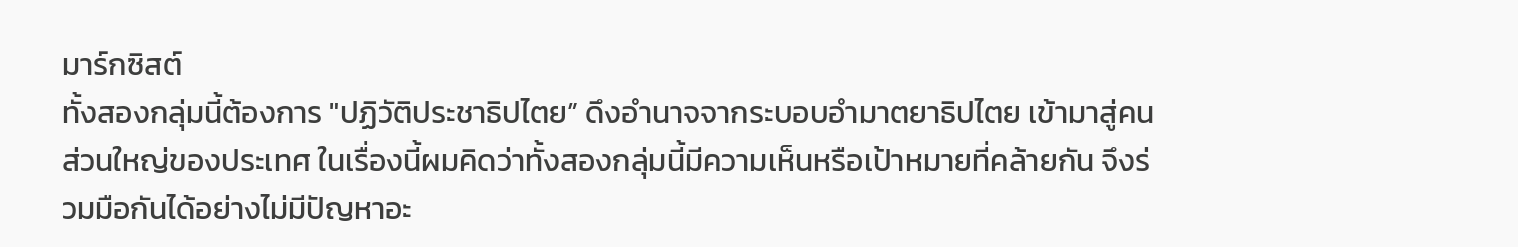มาร์กซิสต์
ทั้งสองกลุ่มนี้ต้องการ "ปฏิวัติประชาธิปไตย” ดึงอำนาจจากระบอบอำมาตยาธิปไตย เข้ามาสู่คนส่วนใหญ่ของประเทศ ในเรื่องนี้ผมคิดว่าทั้งสองกลุ่มนี้มีความเห็นหรือเป้าหมายที่คล้ายกัน จึงร่วมมือกันได้อย่างไม่มีปัญหาอะ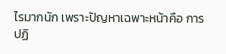ไรมากนัก เพราะปัญหาเฉพาะหน้าคือ การปฏิ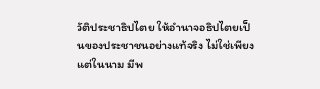วัติประชาธิปไตย ให้อำนาจอธิปไตยเป็นของประชาชนอย่างแท้จริง ไม่ใช่เพียงแต่ในนาม มีพ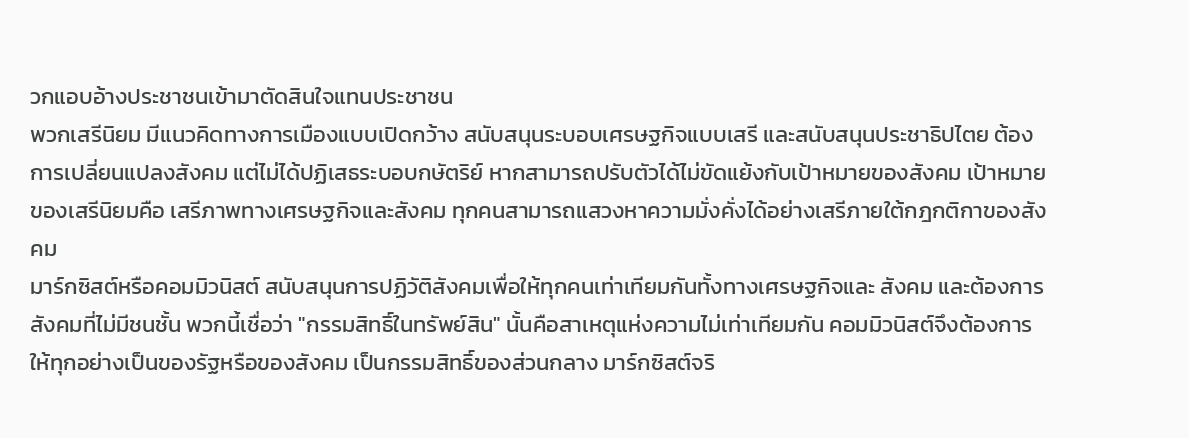วกแอบอ้างประชาชนเข้ามาตัดสินใจแทนประชาชน
พวกเสรีนิยม มีแนวคิดทางการเมืองแบบเปิดกว้าง สนับสนุนระบอบเศรษฐกิจแบบเสรี และสนับสนุนประชาธิปไตย ต้องการเปลี่ยนแปลงสังคม แต่ไม่ได้ปฏิเสธระบอบกษัตริย์ หากสามารถปรับตัวได้ไม่ขัดแย้งกับเป้าหมายของสังคม เป้าหมายของเสรีนิยมคือ เสรีภาพทางเศรษฐกิจและสังคม ทุกคนสามารถแสวงหาความมั่งคั่งได้อย่างเสรีภายใต้กฎกติกาของสังคม
มาร์กซิสต์หรือคอมมิวนิสต์ สนับสนุนการปฏิวัติสังคมเพื่อให้ทุกคนเท่าเทียมกันทั้งทางเศรษฐกิจและ สังคม และต้องการสังคมที่ไม่มีชนชั้น พวกนี้เชื่อว่า "กรรมสิทธิ์ในทรัพย์สิน" นั้นคือสาเหตุแห่งความไม่เท่าเทียมกัน คอมมิวนิสต์จึงต้องการให้ทุกอย่างเป็นของรัฐหรือของสังคม เป็นกรรมสิทธิ์ของส่วนกลาง มาร์กซิสต์จริ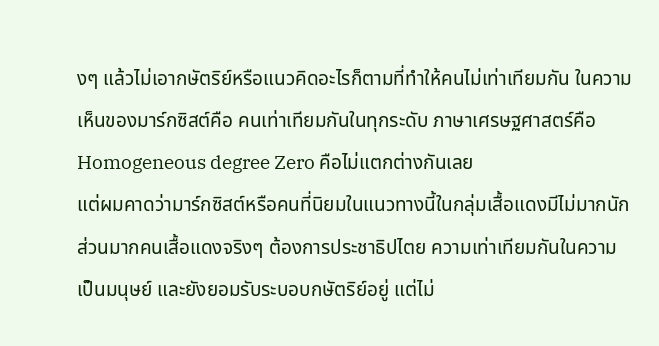งๆ แล้วไม่เอากษัตริย์หรือแนวคิดอะไรก็ตามที่ทำให้คนไม่เท่าเทียมกัน ในความเห็นของมาร์กซิสต์คือ คนเท่าเทียมกันในทุกระดับ ภาษาเศรษฐศาสตร์คือ Homogeneous degree Zero คือไม่แตกต่างกันเลย
แต่ผมคาดว่ามาร์กซิสต์หรือคนที่นิยมในแนวทางนี้ในกลุ่มเสื้อแดงมีไม่มากนัก ส่วนมากคนเสื้อแดงจริงๆ ต้องการประชาธิปไตย ความเท่าเทียมกันในความเป็นมนุษย์ และยังยอมรับระบอบกษัตริย์อยู่ แต่ไม่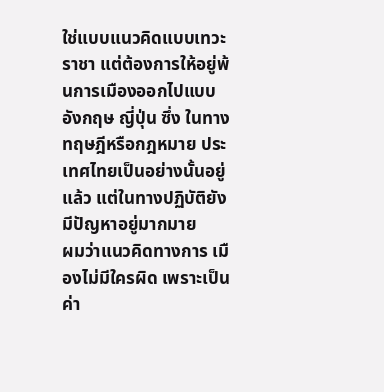ใช่แบบแนวคิดแบบเทวะราชา แต่ต้องการให้อยู่พ้นการเมืองออกไปแบบอังกฤษ ญี่ปุ่น ซึ่ง ในทางทฤษฎีหรือกฎหมาย ประเทศไทยเป็นอย่างนั้นอยู่แล้ว แต่ในทางปฏิบัติยังมีปัญหาอยู่มากมาย
ผมว่าแนวคิดทางการ เมืองไม่มีใครผิด เพราะเป็นค่า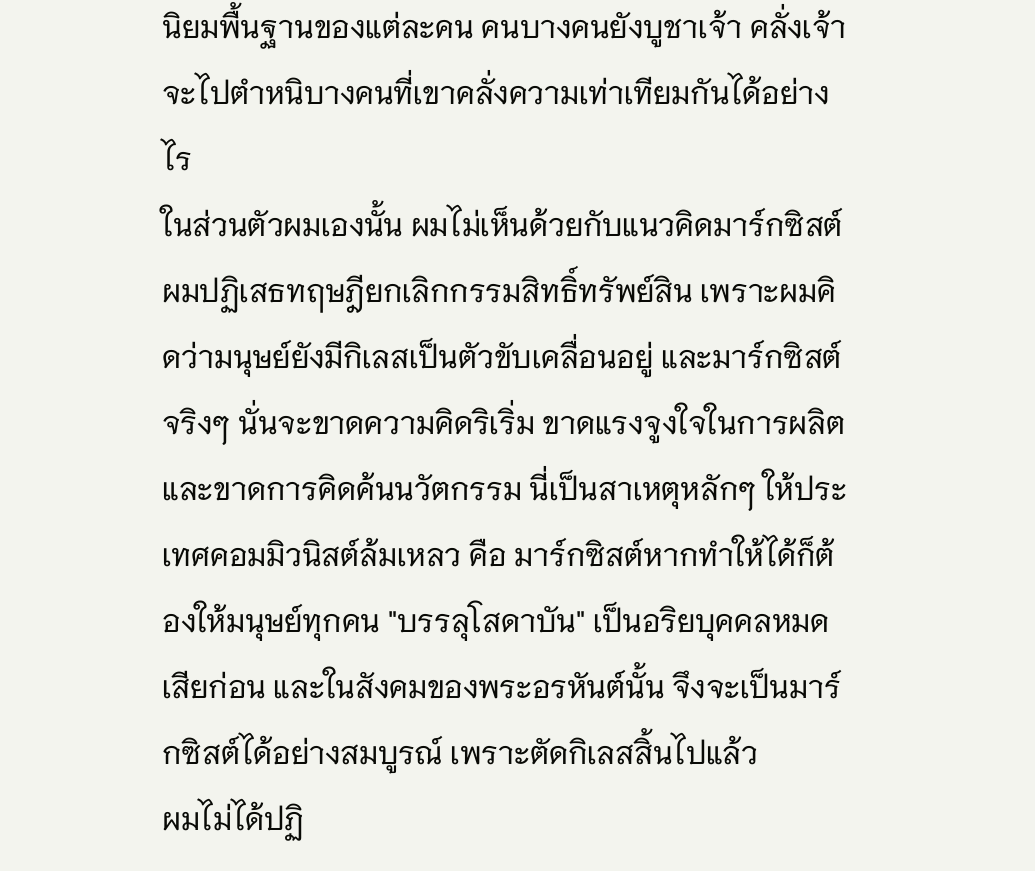นิยมพื้นฐานของแต่ละคน คนบางคนยังบูชาเจ้า คลั่งเจ้า จะไปตำหนิบางคนที่เขาคลั่งความเท่าเทียมกันได้อย่างไร
ในส่วนตัวผมเองนั้น ผมไม่เห็นด้วยกับแนวคิดมาร์กซิสต์ ผมปฏิเสธทฤษฎียกเลิกกรรมสิทธิ์ทรัพย์สิน เพราะผมคิดว่ามนุษย์ยังมีกิเลสเป็นตัวขับเคลื่อนอยู่ และมาร์กซิสต์จริงๆ นั่นจะขาดความคิดริเริ่ม ขาดแรงจูงใจในการผลิต และขาดการคิดค้นนวัตกรรม นี่เป็นสาเหตุหลักๆ ให้ประเทศคอมมิวนิสต์ล้มเหลว คือ มาร์กซิสต์หากทำให้ได้ก็ต้องให้มนุษย์ทุกคน "บรรลุโสดาบัน" เป็นอริยบุคคลหมดเสียก่อน และในสังคมของพระอรหันต์นั้น จึงจะเป็นมาร์กซิสต์ได้อย่างสมบูรณ์ เพราะตัดกิเลสสิ้นไปแล้ว
ผมไม่ได้ปฏิ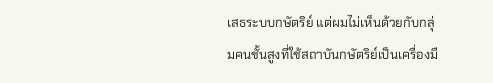เสธระบบกษัตริย์ แต่ผมไม่เห็นด้วยกับกลุ่มคนชั้นสูงที่ใช้สถาบันกษัตริย์เป็นเครื่องมื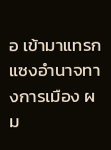อ เข้ามาแทรกแซงอำนาจทางการเมือง ผม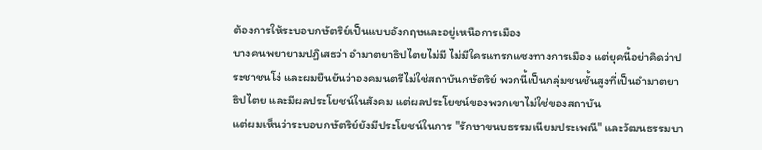ต้องการให้ระบอบกษัตริย์เป็นแบบอังกฤษและอยู่เหนือการเมือง
บางคนพยายามปฏิเสธว่า อำมาตยาธิปไตยไม่มี ไม่มีใครแทรกแซงทางการเมือง แต่ยุคนี้อย่าคิดว่าประชาชนโง่ และผมยืนยันว่าองคมนตรีไม่ใช่สถาบันกษัตริย์ พวกนี้เป็นกลุ่มชนชั้นสูงที่เป็นอำมาตยาธิปไตย และมีผลประโยชน์ในสังคม แต่ผลประโยชน์ของพวกเขาไม่ใช่ของสถาบัน
แต่ผมเห็นว่าระบอบกษัตริย์ยังมีประโยชน์ในการ "รักษาขนบธรรมเนียมประเพณี" และวัฒนธรรมบา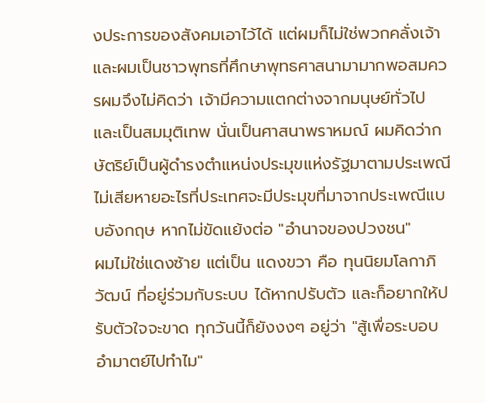งประการของสังคมเอาไว้ได้ แต่ผมก็ไม่ใช่พวกคลั่งเจ้า และผมเป็นชาวพุทธที่ศึกษาพุทธศาสนามามากพอสมควรผมจึงไม่คิดว่า เจ้ามีความแตกต่างจากมนุษย์ทั่วไป และเป็นสมมุติเทพ นั่นเป็นศาสนาพราหมณ์ ผมคิดว่ากษัตริย์เป็นผู้ดำรงตำแหน่งประมุขแห่งรัฐมาตามประเพณี ไม่เสียหายอะไรที่ประเทศจะมีประมุขที่มาจากประเพณีแบบอังกฤษ หากไม่ขัดแย้งต่อ "อำนาจของปวงชน"
ผมไม่ใช่แดงซ้าย แต่เป็น แดงขวา คือ ทุนนิยมโลกาภิวัฒน์ ที่อยู่ร่วมกับระบบ ได้หากปรับตัว และก็อยากให้ปรับตัวใจจะขาด ทุกวันนี้ก็ยังงงๆ อยู่ว่า "สู้เพื่อระบอบอำมาตย์ไปทำไม"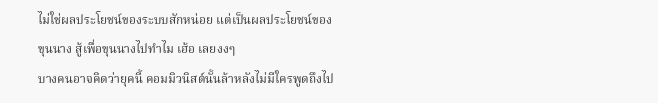ไม่ใช่ผลประโยชน์ของระบบสักหน่อย แต่เป็นผลประโยชน์ของขุนนาง สู้เพื่อขุนนางไปทำไม เฮ้อ เลยงงๆ
บางคนอาจคิดว่ายุคนี้ คอมมิวนิสต์นั้นล้าหลังไม่มีใครพูดถึงไป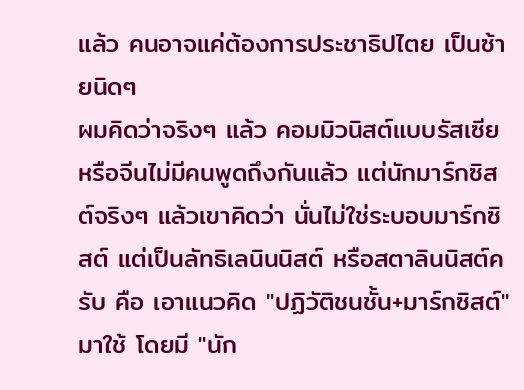แล้ว คนอาจแค่ต้องการประชาธิปไตย เป็นซ้ายนิดๆ
ผมคิดว่าจริงๆ แล้ว คอมมิวนิสต์แบบรัสเซียหรือจีนไม่มีคนพูดถึงกันแล้ว แต่นักมาร์กซิสต์จริงๆ แล้วเขาคิดว่า นั่นไม่ใช่ระบอบมาร์กซิสต์ แต่เป็นลัทธิเลนินนิสต์ หรือสตาลินนิสต์ครับ คือ เอาแนวคิด "ปฏิวัติชนชั้น+มาร์กซิสต์" มาใช้ โดยมี "นัก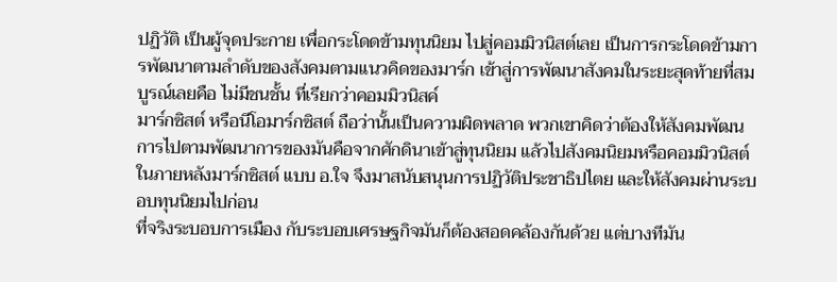ปฏิวัติ เป็นผู้จุดประกาย เพื่อกระโดดข้ามทุนนิยม ไปสู่คอมมิวนิสต์เลย เป็นการกระโดดข้ามการพัฒนาตามลำดับของสังคมตามแนวคิดของมาร์ก เข้าสู่การพัฒนาสังคมในระยะสุดท้ายที่สมบูรณ์เลยคือ ไม่มีชนชั้น ที่เรียกว่าคอมมิวนิสค์
มาร์กซิสต์ หรือนีโอมาร์กซิสต์ ถือว่านั้นเป็นความผิดพลาด พวกเขาคิดว่าต้องให้สังคมพัฒนการไปตามพัฒนาการของมันคือจากศักดินาเข้าสู่ทุนนิยม แล้วไปสังคมนิยมหรือคอมมิวนิสต์ในภายหลังมาร์กซิสต์ แบบ อ.ใจ จึงมาสนับสนุนการปฏิวัติประชาธิปไตย และให้สังคมผ่านระบอบทุนนิยมไปก่อน
ที่จริงระบอบการเมือง กับระบอบเศรษฐกิจมันก็ต้องสอดคล้องกันด้วย แต่บางทีมัน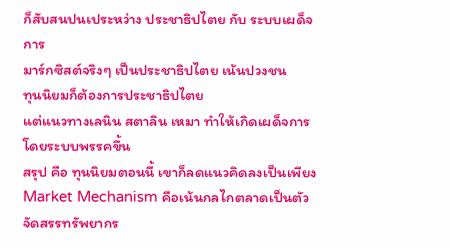ก็สับสนปนเประหว่าง ประชาธิปไตย กับ ระบบเผด็จการ
มาร์กซิสต์จริงๆ เป็นประชาธิปไตย เน้นปวงชน
ทุนนิยมก็ต้องการประชาธิปไตย
แต่แนวทางเลนิน สตาลิน เหมา ทำให้เกิดเผด็จการโดยระบบพรรคขึ้น
สรุป คือ ทุนนิยมตอนนี้ เขาก็ลดแนวคิดลงเป็นเพียง Market Mechanism คือเน้นกลไกตลาดเป็นตัวจัดสรรทรัพยากร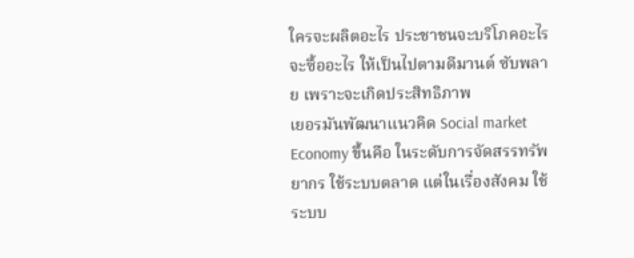ใครจะผลิตอะไร ประชาชนจะบริโภคอะไร จะซื้ออะไร ให้เป็นไปตามดีมานต์ ซับพลาย เพราะจะเกิดประสิทธิภาพ
เยอรมันพัฒนาแนวคิด Social market Economy ขึ้นคือ ในระดับการจัดสรรทรัพยากร ใช้ระบบตลาด แต่ในเรื่องสังคม ใช้ระบบ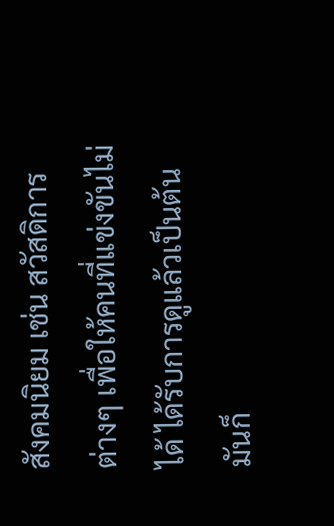สังคมนิยม เช่น สวัสดิการต่างๆ เพื่อให้คนที่แข่งขันไม่ได้ ได้รับการดูแล้วเป็นต้น
มันก็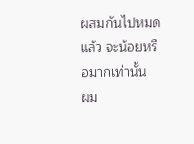ผสมกันไปหมดแล้ว จะน้อยหรือมากเท่านั้น
ผม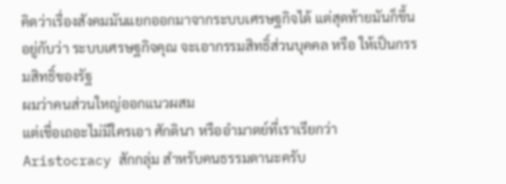คิดว่าเรื่องสังคมมันแยกออกมาจากระบบเศรษฐกิจได้ แต่สุดท้ายมันก็ขึ้นอยู่กับว่า ระบบเศรษฐกิจคุณ จะเอากรรมสิทธิ์ส่วนบุคคล หรือ ให้เป็นกรรมสิทธิ์ของรัฐ
ผมว่าคนส่วนใหญ่ออกแนวผสม
แต่เชื่อเถอะไม่มีใครเอา ศักดินา หรืออำมาตย์ที่เราเรียกว่า Aristocracy สักกลุ่ม สำหรับคนธรรมดานะครับ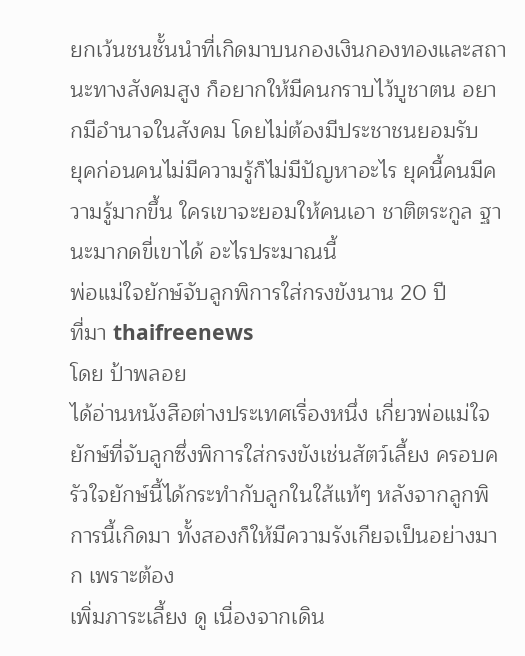ยกเว้นชนชั้นนำที่เกิดมาบนกองเงินกองทองและสถานะทางสังคมสูง ก็อยากให้มีคนกราบไว้บูชาตน อยากมีอำนาจในสังคม โดยไม่ต้องมีประชาชนยอมรับ
ยุคก่อนคนไม่มีความรู้ก็ไม่มีปัญหาอะไร ยุคนี้คนมีความรู้มากขึ้น ใครเขาจะยอมให้คนเอา ชาติตระกูล ฐานะมากดขี่เขาได้ อะไรประมาณนี้
พ่อแม่ใจยักษ์จับลูกพิการใส่กรงขังนาน 20 ปี
ที่มา thaifreenews
โดย ป้าพลอย
ได้อ่านหนังสือต่างประเทศเรื่องหนึ่ง เกี่ยวพ่อแม่ใจยักษ์ที่จับลูกซึ่งพิการใส่กรงขังเช่นสัตว์เลี้ยง ครอบครัวใจยักษ์นี้ได้กระทำกับลูกในใส้แท้ๆ หลังจากลูกพิการนี้เกิดมา ทั้งสองก็ให้มีความรังเกียจเป็นอย่างมาก เพราะต้อง
เพิ่มภาระเลี้ยง ดู เนื่องจากเดิน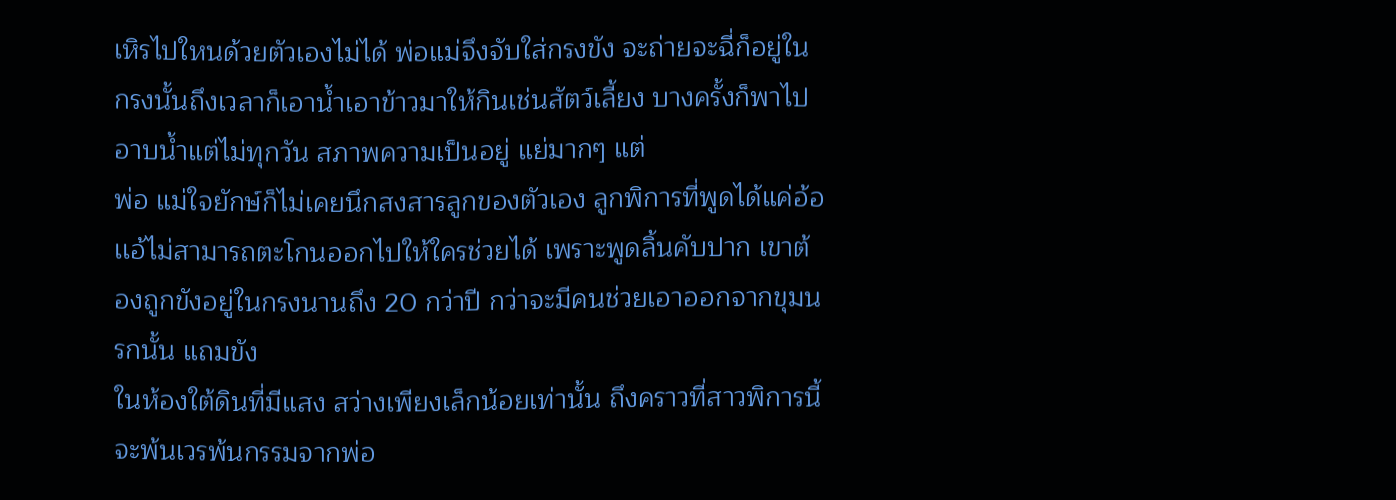เหิรไปใหนด้วยตัวเองไม่ได้ พ่อแม่จึงจับใส่กรงขัง จะถ่ายจะฉี่ก็อยู่ในกรงนั้นถึงเวลาก็เอาน้ำเอาข้าวมาให้กินเช่นสัตว์เลี้ยง บางครั้งก็พาไปอาบน้ำแต่ไม่ทุกวัน สภาพความเป็นอยู่ แย่มากๆ แต่
พ่อ แม่ใจยักษ์ก็ไม่เคยนึกสงสารลูกของตัวเอง ลูกพิการที่พูดได้แค่อ้อเเอ้ไม่สามารถตะโกนออกไปให้ใครช่วยได้ เพราะพูดลิ้นคับปาก เขาต้องถูกขังอยู่ในกรงนานถึง 20 กว่าปี กว่าจะมีคนช่วยเอาออกจากขุมนรกนั้น แถมขัง
ในห้องใต้ดินที่มีแสง สว่างเพียงเล็กน้อยเท่านั้น ถึงคราวที่สาวพิการนี้จะพ้นเวรพ้นกรรมจากพ่อ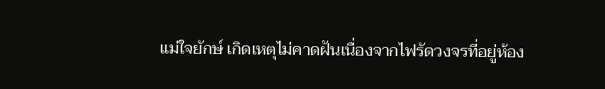แม่ใจยักษ์ เกิดเหตุไม่คาดฝันเนื่องจากไฟรัดวงจรที่อยู่ห้อง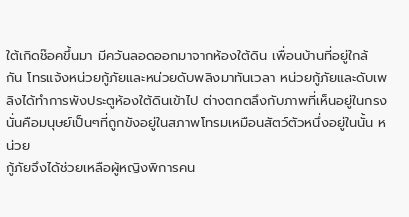ใต้เกิดช๊อคขึ้นมา มีควันลอดออกมาจากห้องใต้ดิน เพื่อนบ้านที่อยู่ใกล้
กัน โทรแจ้งหน่วยกู้ภัยและหน่วยดับพลิงมาทันเวลา หน่วยกู้ภัยและดับเพลิงได้ทำการพังประตูห้องใต้ดินเข้าไป ต่างตกตลึงกับภาพที่เห็นอยู่ในกรง นั่นคือมนุษย์เป็นๆที่ถูกขังอยู่ในสภาพโทรมเหมือนสัตว์ตัวหนึ่งอยู่ในนั้น หน่วย
กู้ภัยจึงได้ช่วยเหลือผู้หญิงพิการคน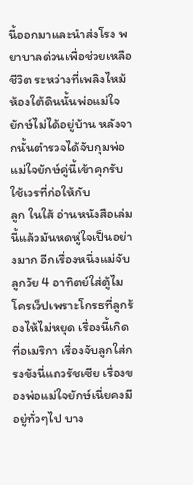นี้ออกมาและนำส่งโรง พยาบาลด่วนเพื่อช่วยเหลือชีวิต ระหว่างที่เพลิงไหม้ห้องใต้ดินนั้นพ่อแม่ใจยักษ์ไม่ได้อยู่บ้าน หลังจากนั้นตำรวจได้จับกุมพ่อแม่ใจยักษ์คู่นี้เข้าคุกรับใช้เวรที่ก่อให้กับ
ลูก ในใส้ อ่านหนังสือเล่มนี้แล้วมันหดหู่ใจเป็นอย่างมาก อีกเรื่องหนึ่งแม่จับลูกวัย 4 อาทิตย์ใส่ตู้ไมโครเว็ปเพราะโกรธที่ลูกร้องไห้ไม่หยุด เรื่องนี้เกิดที่อเมริกา เรื่องจับลูกใส่กรงขังนี่แถวรัชเซีย เรื่องของพ่อแม่ใจยักษ์เนี่ยคงมี
อยู่ทั่วๆไป บาง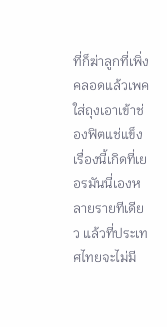ที่ก็ฆ่าลูกที่เพิ่งคลอดแล้วเพคใส่ถุงเอาเข้าช่องฟิตแช่แข็ง เรื่องนี้เกิดที่เยอรมันนี่เองหลายรายทีเดียว แล้วที่ประเทศไทยจะไม่มี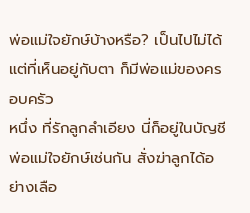พ่อแม่ใจยักษ์บ้างหรือ? เป็นไปไม่ได้ แต่ที่เห็นอยู่กับตา ก็มีพ่อแม่ของครอบครัว
หนึ่ง ที่รักลูกลำเอียง นี่ก็อยู่ในบัญชีพ่อแม่ใจยักษ์เช่นกัน สั่งฆ่าลูกได้อย่างเลือ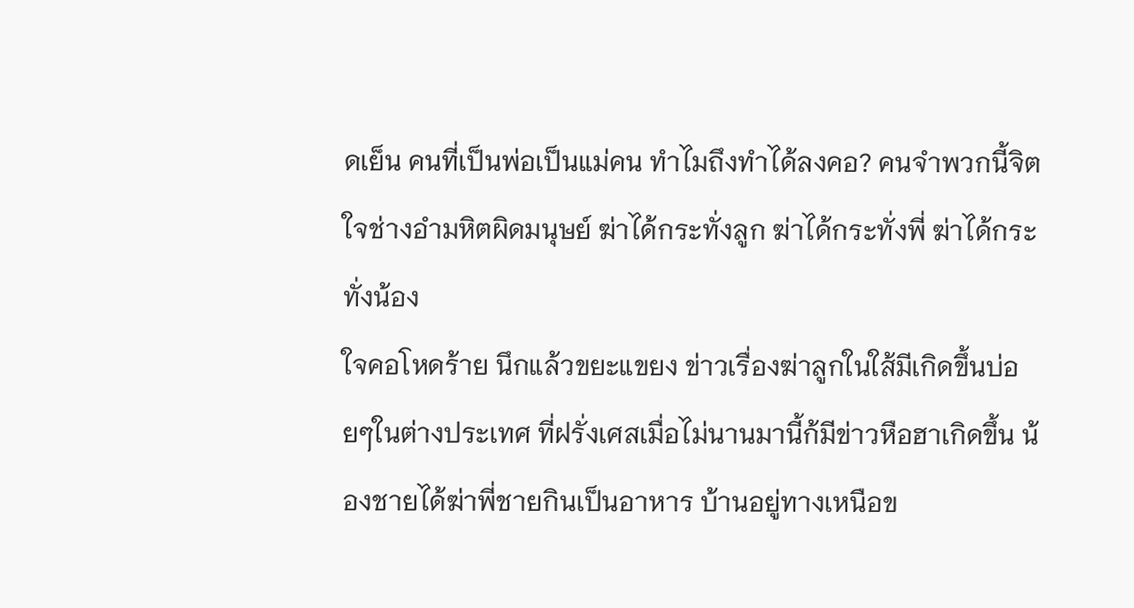ดเย็น คนที่เป็นพ่อเป็นแม่คน ทำไมถึงทำได้ลงคอ? คนจำพวกนี้จิตใจช่างอำมหิตผิดมนุษย์ ฆ่าได้กระทั่งลูก ฆ่าได้กระทั่งพี่ ฆ่าได้กระทั่งน้อง
ใจคอโหดร้าย นึกแล้วขยะแขยง ข่าวเรื่องฆ่าลูกในใส้มีเกิดขึ้นบ่อยๆในต่างประเทศ ที่ฝรั่งเศสเมื่อไม่นานมานี้ก้มีข่าวหือฮาเกิดขึ้น น้องชายได้ฆ่าพี่ชายกินเป็นอาหาร บ้านอยู่ทางเหนือข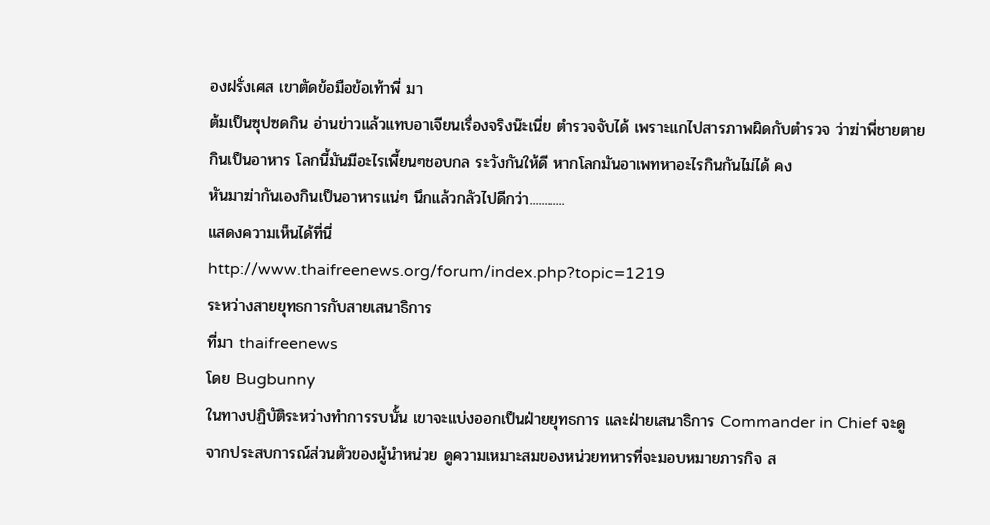องฝรั่งเศส เขาตัดข้อมือข้อเท้าพี่ มา
ต้มเป็นซุปซดกิน อ่านข่าวแล้วแทบอาเจียนเรื่องจริงน๊ะเนี่ย ตำรวจจับได้ เพราะแกไปสารภาพผิดกับตำรวจ ว่าฆ่าพี่ชายตายกินเป็นอาหาร โลกนี้มันมีอะไรเพี้ยนๆชอบกล ระวังกันให้ดี หากโลกมันอาเพทหาอะไรกินกันไม่ได้ คง
หันมาฆ่ากันเองกินเป็นอาหารแน่ๆ นึกแล้วกลัวไปดีกว่า............
แสดงความเห็นได้ที่นี่
http://www.thaifreenews.org/forum/index.php?topic=1219
ระหว่างสายยุทธการกับสายเสนาธิการ
ที่มา thaifreenews
โดย Bugbunny
ในทางปฏิบัติระหว่างทำการรบนั้น เขาจะแบ่งออกเป็นฝ่ายยุทธการ และฝ่ายเสนาธิการ Commander in Chief จะดูจากประสบการณ์ส่วนตัวของผู้นำหน่วย ดูความเหมาะสมของหน่วยทหารที่จะมอบหมายภารกิจ ส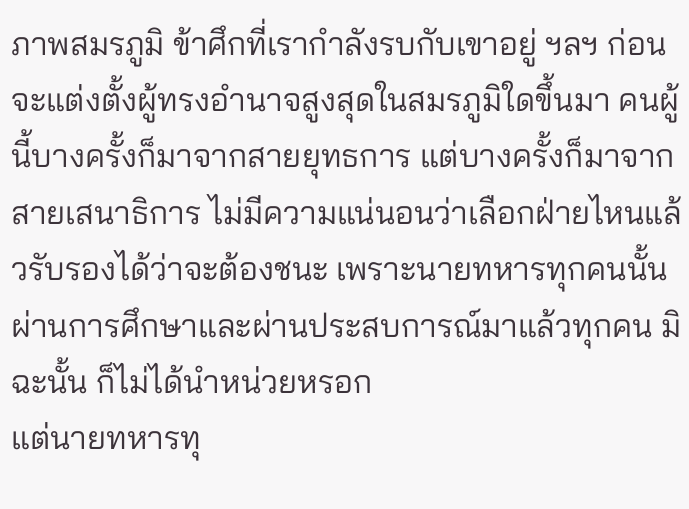ภาพสมรภูมิ ข้าศึกที่เรากำลังรบกับเขาอยู่ ฯลฯ ก่อนจะแต่งตั้งผู้ทรงอำนาจสูงสุดในสมรภูมิใดขึ้นมา คนผู้นี้บางครั้งก็มาจากสายยุทธการ แต่บางครั้งก็มาจากสายเสนาธิการ ไม่มีความแน่นอนว่าเลือกฝ่ายไหนแล้วรับรองได้ว่าจะต้องชนะ เพราะนายทหารทุกคนนั้นผ่านการศึกษาและผ่านประสบการณ์มาแล้วทุกคน มิฉะนั้น ก็ไม่ได้นำหน่วยหรอก
แต่นายทหารทุ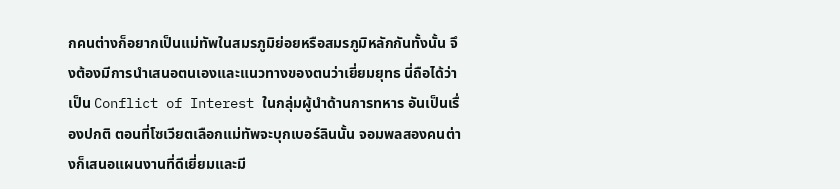กคนต่างก็อยากเป็นแม่ทัพในสมรภูมิย่อยหรือสมรภูมิหลักกันทั้งนั้น จึงต้องมีการนำเสนอตนเองและแนวทางของตนว่าเยี่ยมยุทธ นี่ถือได้ว่าเป็น Conflict of Interest ในกลุ่มผู้นำด้านการทหาร อันเป็นเรื่องปกติ ตอนที่โซเวียตเลือกแม่ทัพจะบุกเบอร์ลินนั้น จอมพลสองคนต่างก็เสนอแผนงานที่ดีเยี่ยมและมี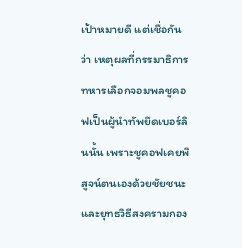เป้าหมายดี แต่เชื่อกันว่า เหตุผลที่กรรมาธิการทหารเลือกจอมพลชูคอฟเป็นผู้นำทัพยึดเบอร์ลินนั้น เพราะชูคอฟเคยพิสูจน์ตนเองด้วยชัยชนะและยุทธวิธีสงครามกอง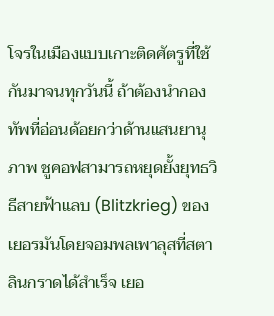โจรในเมืองแบบเกาะติดศัตรูที่ใช้กันมาจนทุกวันนี้ ถ้าต้องนำกองทัพที่อ่อนด้อยกว่าด้านแสนยานุภาพ ชูคอฟสามารถหยุดยั้งยุทธวิธีสายฟ้าแลบ (Blitzkrieg) ของเยอรมันโดยจอมพลเพาลุสที่สตาลินกราดได้สำเร็จ เยอ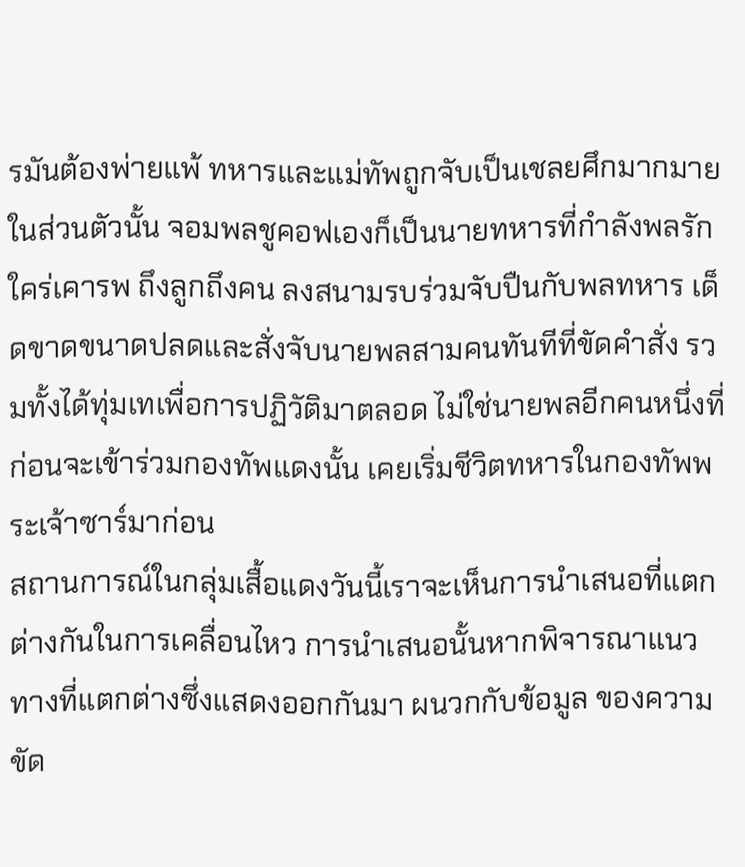รมันต้องพ่ายแพ้ ทหารและแม่ทัพถูกจับเป็นเชลยศึกมากมาย ในส่วนตัวนั้น จอมพลชูคอฟเองก็เป็นนายทหารที่กำลังพลรักใคร่เคารพ ถึงลูกถึงคน ลงสนามรบร่วมจับปืนกับพลทหาร เด็ดขาดขนาดปลดและสั่งจับนายพลสามคนทันทีที่ขัดคำสั่ง รวมทั้งได้ทุ่มเทเพื่อการปฏิวัติมาตลอด ไม่ใช่นายพลอีกคนหนึ่งที่ก่อนจะเข้าร่วมกองทัพแดงนั้น เคยเริ่มชีวิตทหารในกองทัพพระเจ้าซาร์มาก่อน
สถานการณ์ในกลุ่มเสื้อแดงวันนี้เราจะเห็นการนำเสนอที่แตกต่างกันในการเคลื่อนไหว การนำเสนอนั้นหากพิจารณาแนวทางที่แตกต่างซึ่งแสดงออกกันมา ผนวกกับข้อมูล ของความขัด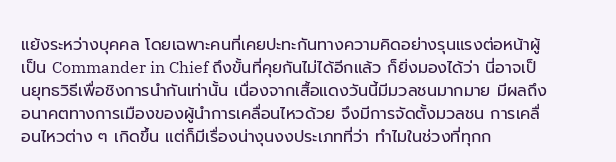แย้งระหว่างบุคคล โดยเฉพาะคนที่เคยปะทะกันทางความคิดอย่างรุนแรงต่อหน้าผู้เป็น Commander in Chief ถึงขั้นที่คุยกันไม่ได้อีกแล้ว ก็ยิ่งมองได้ว่า นี่อาจเป็นยุทธวิธีเพื่อชิงการนำกันเท่านั้น เนื่องจากเสื้อแดงวันนี้มีมวลชนมากมาย มีผลถึงอนาคตทางการเมืองของผู้นำการเคลื่อนไหวด้วย จึงมีการจัดตั้งมวลชน การเคลื่อนไหวต่าง ๆ เกิดขึ้น แต่ก็มีเรื่องน่างุนงงประเภทที่ว่า ทำไมในช่วงที่ทุกก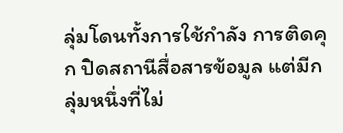ลุ่มโดนทั้งการใช้กำลัง การติดคุก ปิดสถานีสื่อสารข้อมูล แต่มีกลุ่มหนึ่งที่ไม่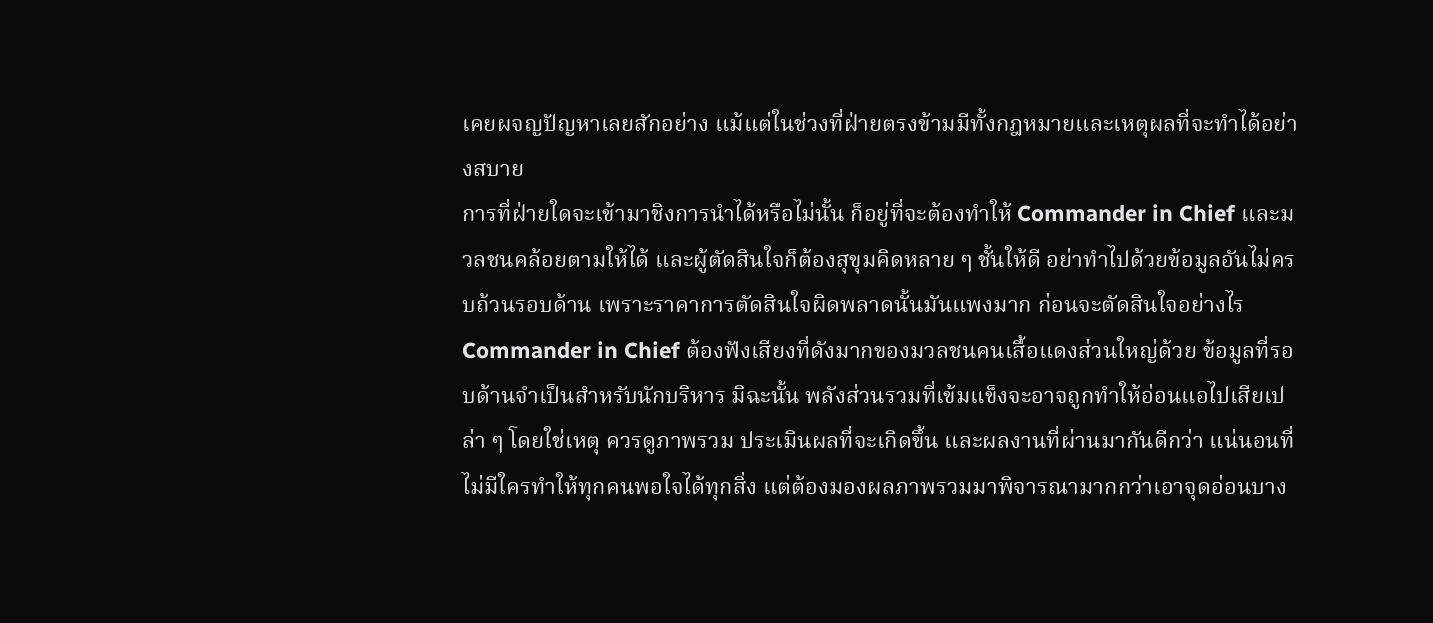เคยผจญปัญหาเลยสักอย่าง แม้แต่ในช่วงที่ฝ่ายตรงข้ามมีทั้งกฎหมายและเหตุผลที่จะทำได้อย่างสบาย
การที่ฝ่ายใดจะเข้ามาชิงการนำได้หรือไม่นั้น ก็อยู่ที่จะต้องทำให้ Commander in Chief และมวลชนคล้อยตามให้ได้ และผู้ตัดสินใจก็ต้องสุขุมคิดหลาย ๆ ชั้นให้ดี อย่าทำไปด้วยข้อมูลอันไม่ครบถ้วนรอบด้าน เพราะราคาการตัดสินใจผิดพลาดนั้นมันแพงมาก ก่อนจะตัดสินใจอย่างไร Commander in Chief ต้องฟังเสียงที่ดังมากของมวลชนคนเสื้อแดงส่วนใหญ่ด้วย ข้อมูลที่รอบด้านจำเป็นสำหรับนักบริหาร มิฉะนั้น พลังส่วนรวมที่เข้มแข็งจะอาจถูกทำให้อ่อนแอไปเสียเปล่า ๆ โดยใช่เหตุ ควรดูภาพรวม ประเมินผลที่จะเกิดขึ้น และผลงานที่ผ่านมากันดีกว่า แน่นอนที่ไม่มีใครทำให้ทุกคนพอใจได้ทุกสิ่ง แต่ต้องมองผลภาพรวมมาพิจารณามากกว่าเอาจุดอ่อนบาง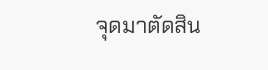จุดมาตัดสิน